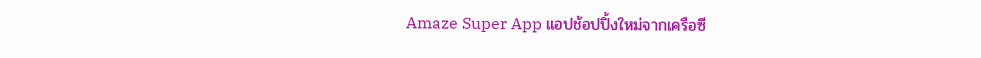Amaze Super App แอปช้อปปิ้งใหม่จากเครือซี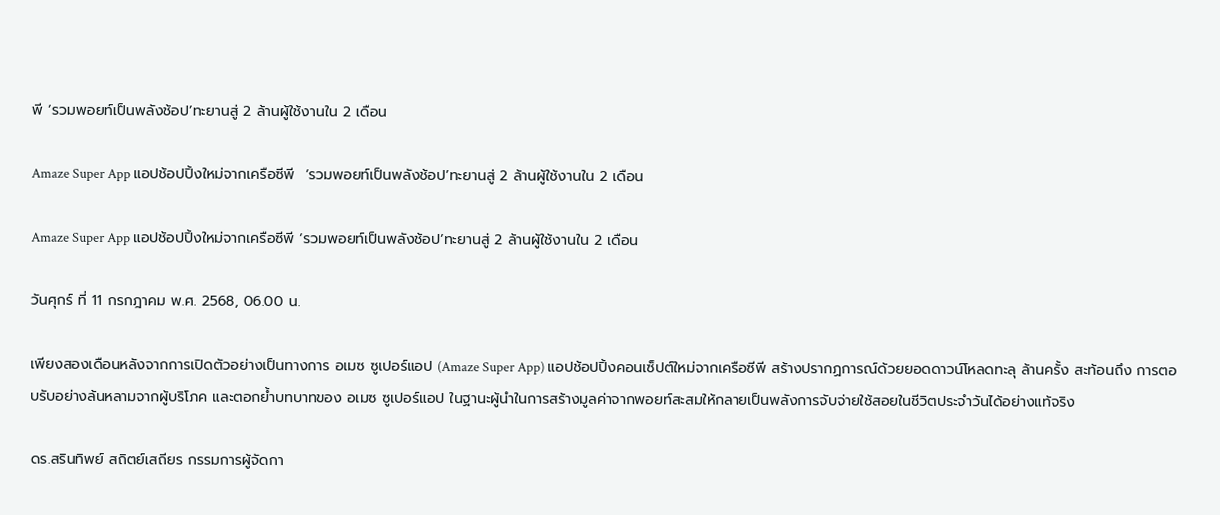พี ‘รวมพอยท์เป็นพลังช้อป’ทะยานสู่ 2 ล้านผู้ใช้งานใน 2 เดือน

Amaze Super App แอปช้อปปิ้งใหม่จากเครือซีพี  ‘รวมพอยท์เป็นพลังช้อป’ทะยานสู่ 2 ล้านผู้ใช้งานใน 2 เดือน

Amaze Super App แอปช้อปปิ้งใหม่จากเครือซีพี ‘รวมพอยท์เป็นพลังช้อป’ทะยานสู่ 2 ล้านผู้ใช้งานใน 2 เดือน

วันศุกร์ ที่ 11 กรกฎาคม พ.ศ. 2568, 06.00 น.

เพียงสองเดือนหลังจากการเปิดตัวอย่างเป็นทางการ อเมซ ซูเปอร์แอป (Amaze Super App) แอปช้อปปิ้งคอนเซ็ปต์ใหม่จากเครือซีพี สร้างปรากฏการณ์ด้วยยอดดาวน์โหลดทะลุ ล้านครั้ง สะท้อนถึง การตอบรับอย่างล้นหลามจากผู้บริโภค และตอกย้ำบทบาทของ อเมซ ซูเปอร์แอป ในฐานะผู้นำในการสร้างมูลค่าจากพอยท์สะสมให้กลายเป็นพลังการจับจ่ายใช้สอยในชีวิตประจำวันได้อย่างแท้จริง

ดร.สรินทิพย์ สถิตย์เสถียร กรรมการผู้จัดกา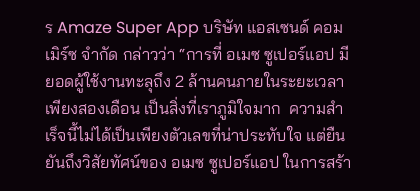ร Amaze Super App บริษัท แอสเซนด์ คอมเมิร์ซ จำกัด กล่าวว่า “การที่ อเมซ ซูเปอร์แอป มียอดผู้ใช้งานทะลุถึง 2 ล้านคนภายในระยะเวลาเพียงสองเดือน เป็นสิ่งที่เราภูมิใจมาก  ความสำเร็จนี้ไม่ได้เป็นเพียงตัวเลขที่น่าประทับใจ แต่ยืนยันถึงวิสัยทัศน์ของ อเมซ ซูเปอร์แอป ในการสร้า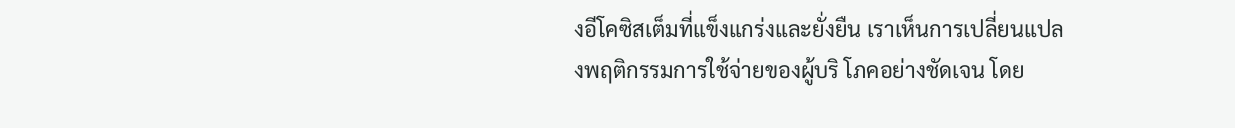งอีโคซิสเต็มที่แข็งแกร่งและยั่งยืน เราเห็นการเปลี่ยนแปลงพฤติกรรมการใช้จ่ายของผู้บริ โภคอย่างชัดเจน โดย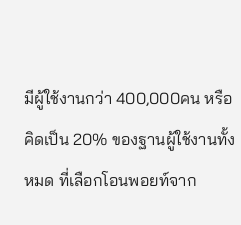มีผู้ใช้งานกว่า 400,000คน หรือคิดเป็น 20% ของฐานผู้ใช้งานทั้งหมด ที่เลือกโอนพอยท์จาก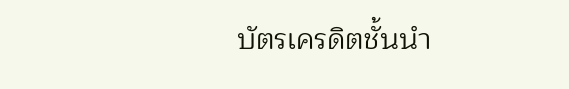บัตรเครดิตชั้นนำ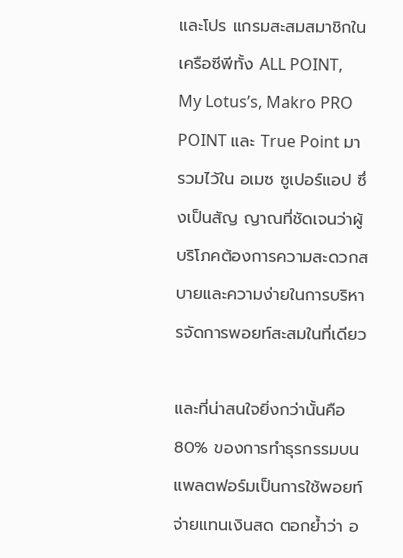และโปร แกรมสะสมสมาชิกในเครือซีพีทั้ง ALL POINT, My Lotus’s, Makro PRO POINT และ True Point มารวมไว้ใน อเมซ ซูเปอร์แอป ซึ่งเป็นสัญ ญาณที่ชัดเจนว่าผู้บริโภคต้องการความสะดวกสบายและความง่ายในการบริหารจัดการพอยท์สะสมในที่เดียว

และที่น่าสนใจยิ่งกว่านั้นคือ 80% ของการทำธุรกรรมบนแพลตฟอร์มเป็นการใช้พอยท์จ่ายแทนเงินสด ตอกย้ำว่า อ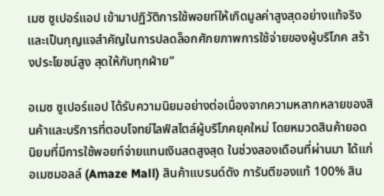เมซ ซูเปอร์แอป เข้ามาปฏิวัติการใช้พอยท์ให้เกิดมูลค่าสูงสุดอย่างแท้จริง และเป็นกุญแจสำคัญในการปลดล็อกศักยภาพการใช้จ่ายของผู้บริโภค สร้างประโยชน์สูง สุดให้กับทุกฝ่าย”

อเมซ ซูเปอร์แอป ได้รับความนิยมอย่างต่อเนื่องจากความหลากหลายของสินค้าและบริการที่ตอบโจทย์ไลฟ์สไตล์ผู้บริโภคยุคใหม่ โดยหมวดสินค้ายอดนิยมที่มีการใช้พอยท์จ่ายแทนเงินสดสูงสุด ในช่วงสองเดือนที่ผ่านมา ได้แก่ อเมซมอลล์ (Amaze Mall) สินค้าแบรนด์ดัง การันตีของแท้ 100% สิน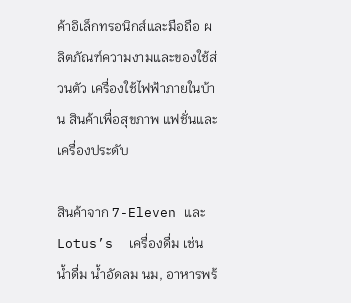ค้าอิเล็กทรอนิกส์และมือถือ ผลิตภัณฑ์ความงามและของใช้ส่วนตัว เครื่องใช้ไฟฟ้าภายในบ้าน สินค้าเพื่อสุขภาพ แฟชั่นและเครื่องประดับ

สินค้าจาก 7-Eleven และ Lotus’s  เครื่องดื่ม เช่น น้ำดื่ม น้ำอัดลม นม, อาหารพร้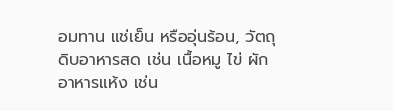อมทาน แช่เย็น หรืออุ่นร้อน, วัตถุดิบอาหารสด เช่น เนื้อหมู ไข่ ผัก อาหารแห้ง เช่น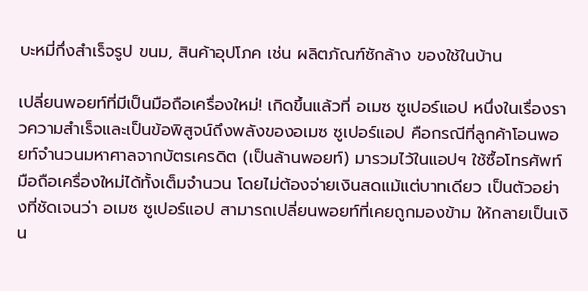บะหมี่กึ่งสำเร็จรูป ขนม, สินค้าอุปโภค เช่น ผลิตภัณฑ์ซักล้าง ของใช้ในบ้าน

เปลี่ยนพอยท์ที่มีเป็นมือถือเครื่องใหม่! เกิดขึ้นแล้วที่ อเมซ ซูเปอร์แอป หนึ่งในเรื่องราวความสำเร็จและเป็นข้อพิสูจน์ถึงพลังของอเมซ ซูเปอร์แอป คือกรณีที่ลูกค้าโอนพอยท์จำนวนมหาศาลจากบัตรเครดิต (เป็นล้านพอยท์) มารวมไว้ในแอปฯ ใช้ซื้อโทรศัพท์มือถือเครื่องใหม่ได้ทั้งเต็มจำนวน โดยไม่ต้องจ่ายเงินสดแม้แต่บาทเดียว เป็นตัวอย่างที่ชัดเจนว่า อเมซ ซูเปอร์แอป สามารถเปลี่ยนพอยท์ที่เคยถูกมองข้าม ให้กลายเป็นเงิน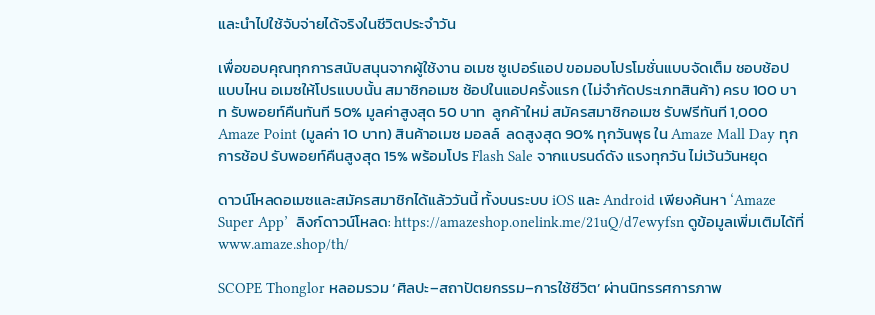และนำไปใช้จับจ่ายได้จริงในชีวิตประจำวัน

เพื่อขอบคุณทุกการสนับสนุนจากผู้ใช้งาน อเมซ ซูเปอร์แอป ขอมอบโปรโมชั่นแบบจัดเต็ม ชอบช้อปแบบไหน อเมซให้โปรแบบนั้น สมาชิกอเมซ ช้อปในแอปครั้งแรก (ไม่จำกัดประเภทสินค้า) ครบ 100 บาท รับพอยท์คืนทันที 50% มูลค่าสูงสุด 50 บาท  ลูกค้าใหม่ สมัครสมาชิกอเมซ รับฟรีทันที 1,000 Amaze Point (มูลค่า 10 บาท) สินค้าอเมซ มอลล์  ลดสูงสุด 90% ทุกวันพุธ ใน Amaze Mall Day ทุกการช้อป รับพอยท์คืนสูงสุด 15% พร้อมโปร Flash Sale จากแบรนด์ดัง แรงทุกวัน ไม่เว้นวันหยุด

ดาวน์โหลดอเมซและสมัครสมาชิกได้แล้ววันนี้ ทั้งบนระบบ iOS และ Android เพียงค้นหา ‘Amaze Super App’  ลิงก์ดาวน์โหลด: https://amazeshop.onelink.me/21uQ/d7ewyfsn ดูข้อมูลเพิ่มเติมได้ที่ www.amaze.shop/th/

SCOPE Thonglor หลอมรวม ‘ศิลปะ–สถาปัตยกรรม–การใช้ชีวิต’ ผ่านนิทรรศการภาพ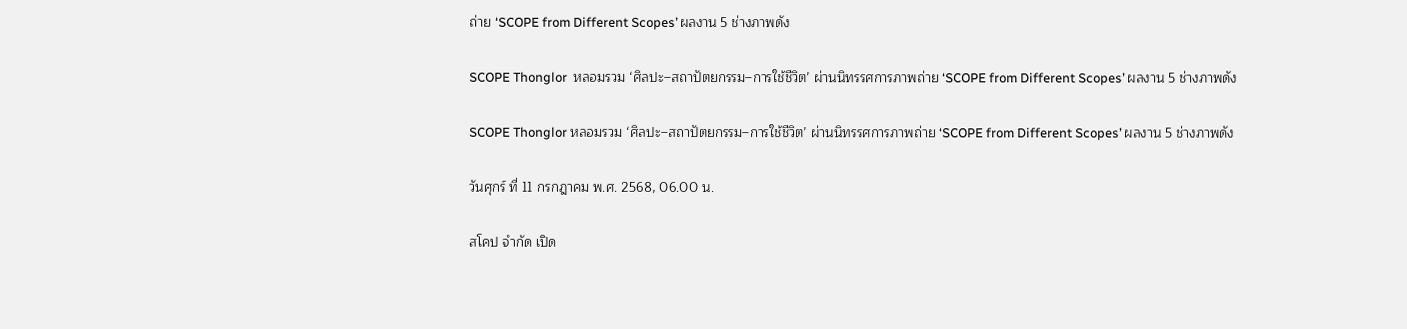ถ่าย ‘SCOPE from Different Scopes’ ผลงาน 5 ช่างภาพดัง

SCOPE Thonglor  หลอมรวม ‘ศิลปะ–สถาปัตยกรรม–การใช้ชีวิต’ ผ่านนิทรรศการภาพถ่าย ‘SCOPE from Different Scopes’ ผลงาน 5 ช่างภาพดัง

SCOPE Thonglor หลอมรวม ‘ศิลปะ–สถาปัตยกรรม–การใช้ชีวิต’ ผ่านนิทรรศการภาพถ่าย ‘SCOPE from Different Scopes’ ผลงาน 5 ช่างภาพดัง

วันศุกร์ ที่ 11 กรกฎาคม พ.ศ. 2568, 06.00 น.

สโคป จำกัด เปิด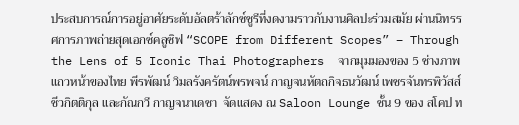ประสบการณ์การอยู่อาศัยระดับอัลตร้าลักซ์ชูรีที่งดงามราวกับงานศิลปะร่วมสมัย ผ่านนิทรรศการภาพถ่ายสุดเอกซ์คลูซิฟ “SCOPE from Different Scopes” – Through the Lens of 5 Iconic Thai Photographers  จากมุมมองของ 5 ช่างภาพแถวหน้าของไทย พีรพัฒน์ วิมลรังครัตน์พรพจน์ กาญจนหัตถกิจธนวัฒน์ เพชรจันทรพิวัสส์ ชีวกิตติกุล และกัณกวี กาญจนาเดชา  จัดแสดง ณ Saloon Lounge ชั้น 9 ของ สโคป ท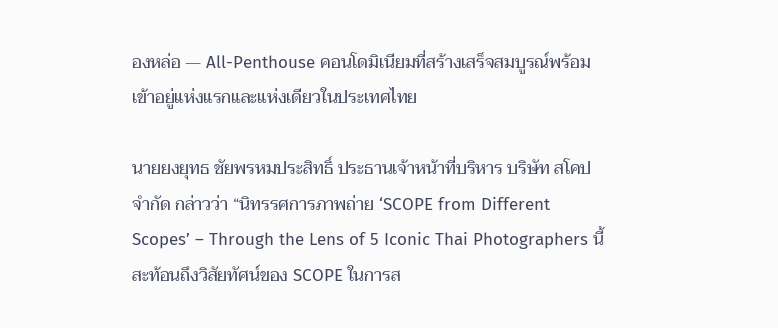องหล่อ — All-Penthouse คอนโดมิเนียมที่สร้างเสร็จสมบูรณ์พร้อมเข้าอยู่แห่งแรกและแห่งเดียวในประเทศไทย

นายยงยุทธ ชัยพรหมประสิทธิ์ ประธานเจ้าหน้าที่บริหาร บริษัท สโคป จำกัด กล่าวว่า “นิทรรศการภาพถ่าย ‘SCOPE from Different Scopes’ – Through the Lens of 5 Iconic Thai Photographers นี้สะท้อนถึงวิสัยทัศน์ของ SCOPE ในการส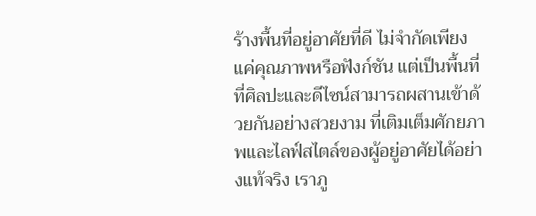ร้างพื้นที่อยู่อาศัยที่ดี ไม่จำกัดเพียงแค่คุณภาพหรือฟังก์ชัน แต่เป็นพื้นที่ที่ศิลปะและดีไซน์สามารถผสานเข้าด้วยกันอย่างสวยงาม ที่เติมเต็มศักยภาพและไลฟ์สไตล์ของผู้อยู่อาศัยได้อย่างแท้จริง เราภู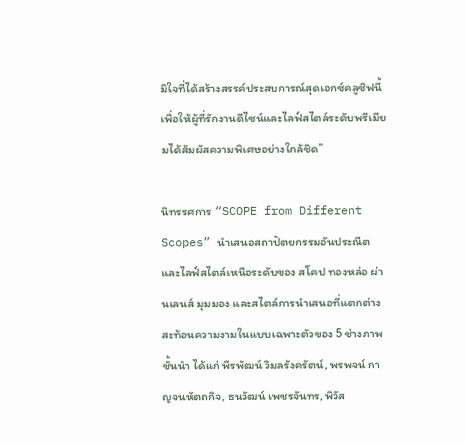มิใจที่ได้สร้างสรรค์ประสบการณ์สุดเอกซ์คลูซิฟนี้ เพื่อให้ผู้ที่รักงานดีไซน์และไลฟ์สไตล์ระดับพรีเมียมได้สัมผัสความพิเศษอย่างใกล้ชิด”

นิทรรศการ “SCOPE from Different Scopes” นำเสนอสถาปัตยกรรมอันประณีตและไลฟ์สไตล์เหนือระดับของ สโคป ทองหล่อ ผ่านเลนส์ มุมมอง และสไตล์การนำเสนอที่แตกต่าง สะท้อนความงามในแบบเฉพาะตัวของ 5 ช่างภาพชั้นนำ ได้แก่ พีรพัฒน์ วิมลรังครัตน์, พรพจน์ กาญจนหัตถกิจ, ธนวัฒน์ เพชรจันทร, พิวัส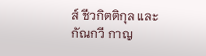ส์ ชีวกิตติกุล และกัณกวี กาญ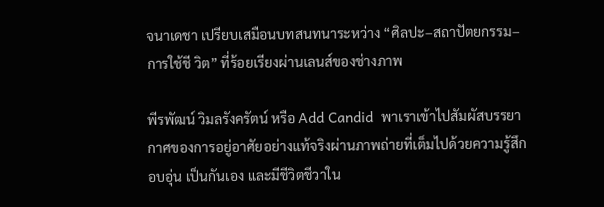จนาเดชา เปรียบเสมือนบทสนทนาระหว่าง “ศิลปะ–สถาปัตยกรรม–การใช้ชี วิต” ที่ร้อยเรียงผ่านเลนส์ของช่างภาพ

พีรพัฒน์ วิมลรังครัตน์ หรือ Add Candid  พาเราเข้าไปสัมผัสบรรยากาศของการอยู่อาศัยอย่างแท้จริงผ่านภาพถ่ายที่เต็มไปด้วยความรู้สึกอบอุ่น เป็นกันเอง และมีชีวิตชีวาใน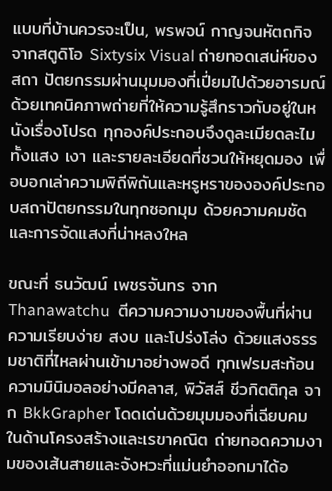แบบที่บ้านควรจะเป็น, พรพจน์ กาญจนหัตถกิจ จากสตูดิโอ Sixtysix Visual ถ่ายทอดเสน่ห์ของสถา ปัตยกรรมผ่านมุมมองที่เปี่ยมไปด้วยอารมณ์ ด้วยเทคนิคภาพถ่ายที่ให้ความรู้สึกราวกับอยู่ในหนังเรื่องโปรด ทุกองค์ประกอบจึงดูละเมียดละไม ทั้งแสง เงา และรายละเอียดที่ชวนให้หยุดมอง เพื่อบอกเล่าความพิถีพิถันและหรูหราขององค์ประกอบสถาปัตยกรรมในทุกซอกมุม ด้วยความคมชัดและการจัดแสงที่น่าหลงใหล

ขณะที่ ธนวัฒน์ เพชรจันทร จาก Thanawatchu  ตีความความงามของพื้นที่ผ่านความเรียบง่าย สงบ และโปร่งโล่ง ด้วยแสงธรรมชาติที่ไหลผ่านเข้ามาอย่างพอดี ทุกเฟรมสะท้อนความมินิมอลอย่างมีคลาส, พิวัสส์ ชีวกิตติกุล จาก BkkGrapher โดดเด่นด้วยมุมมองที่เฉียบคมในด้านโครงสร้างและเรขาคณิต ถ่ายทอดความงามของเส้นสายและจังหวะที่แม่นยำออกมาได้อ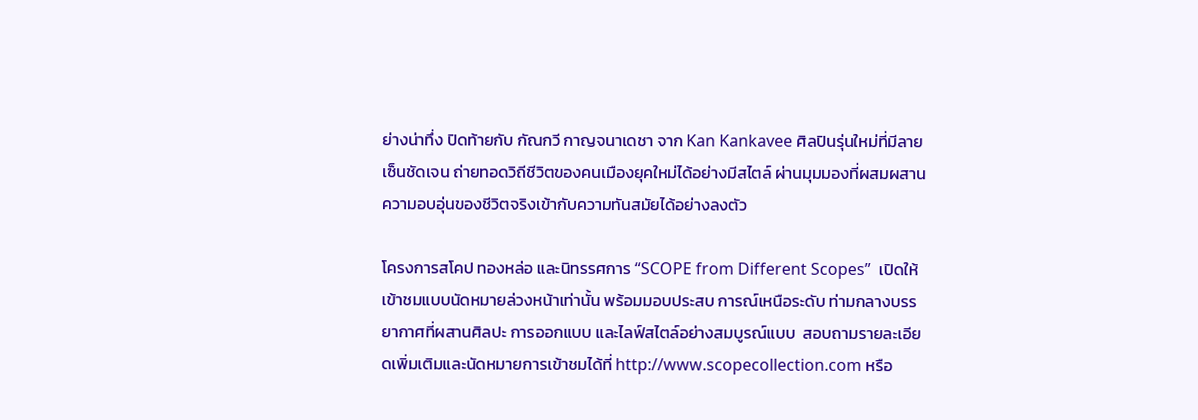ย่างน่าทึ่ง ปิดท้ายกับ กัณกวี กาญจนาเดชา จาก Kan Kankavee ศิลปินรุ่นใหม่ที่มีลายเซ็นชัดเจน ถ่ายทอดวิถีชีวิตของคนเมืองยุคใหม่ได้อย่างมีสไตล์ ผ่านมุมมองที่ผสมผสานความอบอุ่นของชีวิตจริงเข้ากับความทันสมัยได้อย่างลงตัว

โครงการสโคป ทองหล่อ และนิทรรศการ “SCOPE from Different Scopes”  เปิดให้เข้าชมแบบนัดหมายล่วงหน้าเท่านั้น พร้อมมอบประสบ การณ์เหนือระดับ ท่ามกลางบรรยากาศที่ผสานศิลปะ การออกแบบ และไลฟ์สไตล์อย่างสมบูรณ์แบบ  สอบถามรายละเอียดเพิ่มเติมและนัดหมายการเข้าชมได้ที่ http://www.scopecollection.com หรือ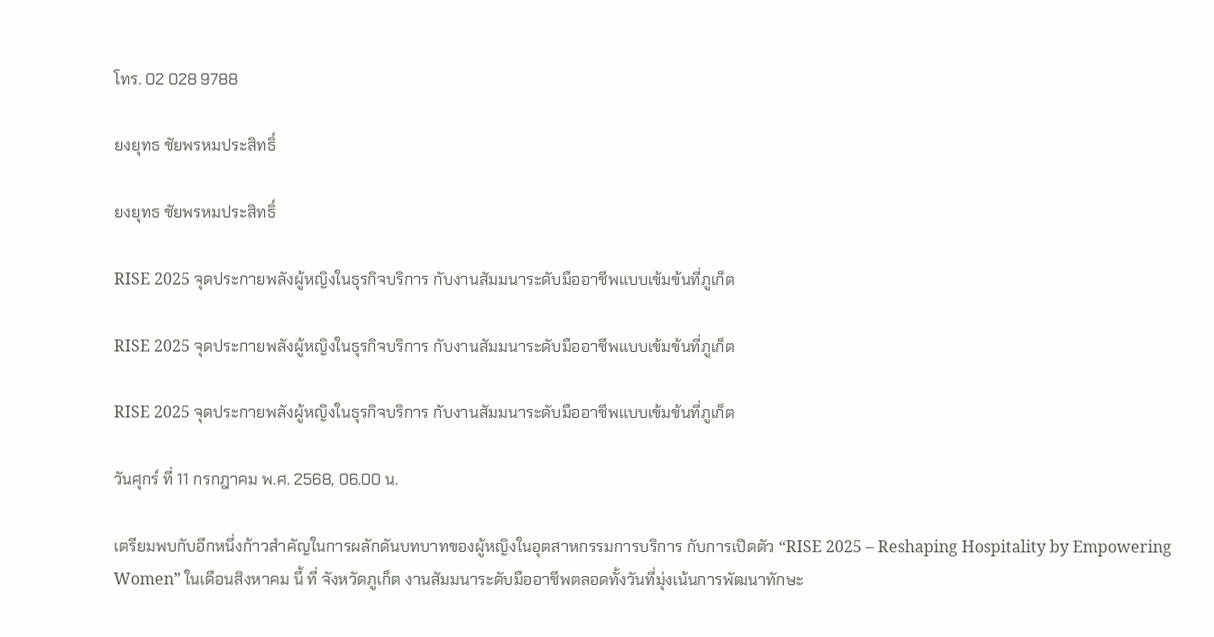โทร. 02 028 9788

ยงยุทธ ชัยพรหมประสิทธิ์

ยงยุทธ ชัยพรหมประสิทธิ์

RISE 2025 จุดประกายพลังผู้หญิงในธุรกิจบริการ กับงานสัมมนาระดับมืออาชีพแบบเข้มข้นที่ภูเก็ต

RISE 2025 จุดประกายพลังผู้หญิงในธุรกิจบริการ กับงานสัมมนาระดับมืออาชีพแบบเข้มข้นที่ภูเก็ต

RISE 2025 จุดประกายพลังผู้หญิงในธุรกิจบริการ กับงานสัมมนาระดับมืออาชีพแบบเข้มข้นที่ภูเก็ต

วันศุกร์ ที่ 11 กรกฎาคม พ.ศ. 2568, 06.00 น.

เตรียมพบกับอีกหนึ่งก้าวสำคัญในการผลักดันบทบาทของผู้หญิงในอุตสาหกรรมการบริการ กับการเปิดตัว “RISE 2025 – Reshaping Hospitality by Empowering Women” ในเดือนสิงหาคม นี้ ที่ จังหวัดภูเก็ต งานสัมมนาระดับมืออาชีพตลอดทั้งวันที่มุ่งเน้นการพัฒนาทักษะ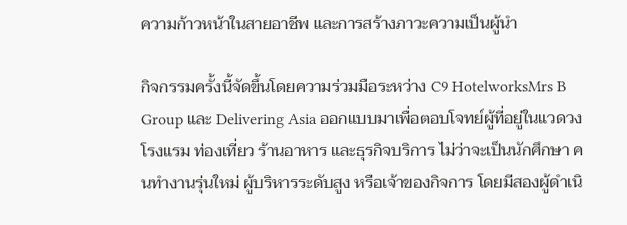ความก้าวหน้าในสายอาชีพ และการสร้างภาวะความเป็นผู้นำ

กิจกรรมครั้งนี้จัดขึ้นโดยความร่วมมือระหว่าง C9 HotelworksMrs B Group และ Delivering Asia ออกแบบมาเพื่อตอบโจทย์ผู้ที่อยู่ในแวดวงโรงแรม ท่องเที่ยว ร้านอาหาร และธุรกิจบริการ ไม่ว่าจะเป็นนักศึกษา คนทำงานรุ่นใหม่ ผู้บริหารระดับสูง หรือเจ้าของกิจการ โดยมีสองผู้ดำเนิ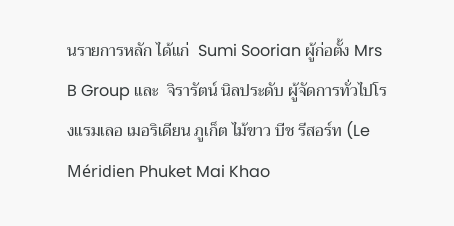นรายการหลัก ได้แก่  Sumi Soorian ผู้ก่อตั้ง Mrs B Group และ  จิรารัตน์ นิลประดับ ผู้จัดการทั่วไปโรงแรมเลอ เมอริเดียน ภูเก็ต ไม้ขาว บีช รีสอร์ท (Le Méridien Phuket Mai Khao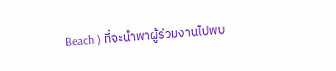Beach ) ที่จะนำพาผู้ร่วมงานไปพบ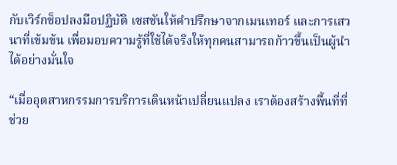กับเวิร์กช็อปลงมือปฏิบัติ เซสชันให้คำปรึกษาจากเมนเทอร์ และการเสวนาที่เข้มข้น เพื่อมอบความรู้ที่ใช้ได้จริงให้ทุกคนสามารถก้าวขึ้นเป็นผู้นำได้อย่างมั่นใจ

“เมื่ออุตสาหกรรมการบริการเดินหน้าเปลี่ยนแปลง เราต้องสร้างพื้นที่ที่ช่วย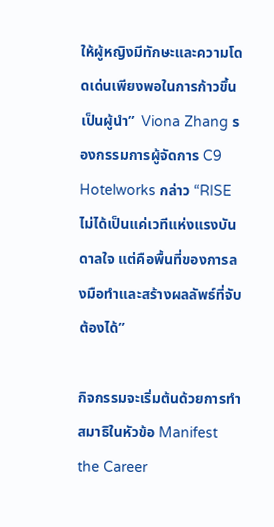ให้ผู้หญิงมีทักษะและความโดดเด่นเพียงพอในการก้าวขึ้นเป็นผู้นำ”  Viona Zhang รองกรรมการผู้จัดการ C9 Hotelworks กล่าว “RISE ไม่ได้เป็นแค่เวทีแห่งแรงบันดาลใจ แต่คือพื้นที่ของการลงมือทำและสร้างผลลัพธ์ที่จับต้องได้”

กิจกรรมจะเริ่มต้นด้วยการทำสมาธิในหัวข้อ Manifest the Career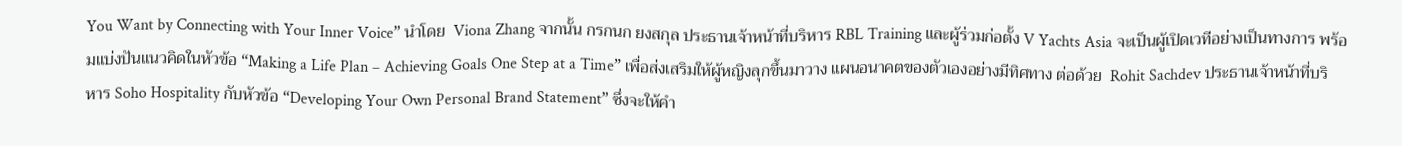You Want by Connecting with Your Inner Voice” นำโดย  Viona Zhang จากนั้น กรกนก ยงสกุล ประธานเจ้าหน้าที่บริหาร RBL Training และผู้ร่วมก่อตั้ง V Yachts Asia จะเป็นผู้เปิดเวทีอย่างเป็นทางการ พร้อมแบ่งปันแนวคิดในหัวข้อ “Making a Life Plan – Achieving Goals One Step at a Time” เพื่อส่งเสริมให้ผู้หญิงลุกขึ้นมาวาง แผนอนาคตของตัวเองอย่างมีทิศทาง ต่อด้วย  Rohit Sachdev ประธานเจ้าหน้าที่บริหาร Soho Hospitality กับหัวข้อ “Developing Your Own Personal Brand Statement” ซึ่งจะให้คำ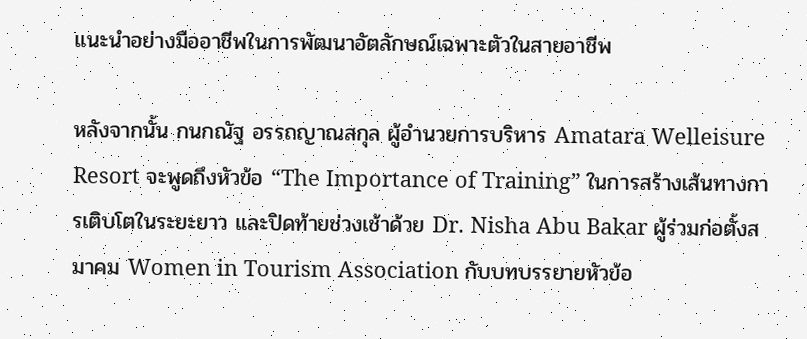แนะนำอย่างมืออาชีพในการพัฒนาอัตลักษณ์เฉพาะตัวในสายอาชีพ

หลังจากนั้น กนกณัฐ อรรถญาณสกุล ผู้อำนวยการบริหาร Amatara Welleisure Resort จะพูดถึงหัวข้อ “The Importance of Training” ในการสร้างเส้นทางการเติบโตในระยะยาว และปิดท้ายช่วงเช้าด้วย Dr. Nisha Abu Bakar ผู้ร่วมก่อตั้งสมาคม Women in Tourism Association กับบทบรรยายหัวข้อ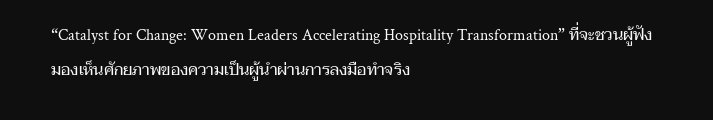“Catalyst for Change: Women Leaders Accelerating Hospitality Transformation” ที่จะชวนผู้ฟังมองเห็นศักยภาพของความเป็นผู้นำผ่านการลงมือทำจริง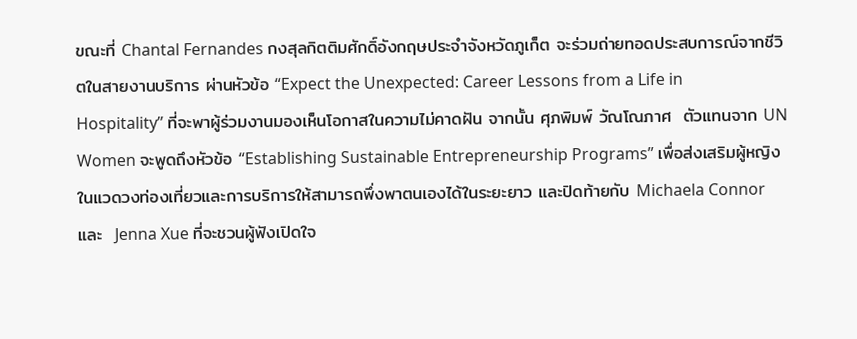ขณะที่ Chantal Fernandes กงสุลกิตติมศักดิ์อังกฤษประจำจังหวัดภูเก็ต จะร่วมถ่ายทอดประสบการณ์จากชีวิตในสายงานบริการ ผ่านหัวข้อ “Expect the Unexpected: Career Lessons from a Life in Hospitality” ที่จะพาผู้ร่วมงานมองเห็นโอกาสในความไม่คาดฝัน จากนั้น ศุภพิมพ์ วัณโณภาศ  ตัวแทนจาก UN Women จะพูดถึงหัวข้อ “Establishing Sustainable Entrepreneurship Programs” เพื่อส่งเสริมผู้หญิงในแวดวงท่องเที่ยวและการบริการให้สามารถพึ่งพาตนเองได้ในระยะยาว และปิดท้ายกับ Michaela Connor และ  Jenna Xue ที่จะชวนผู้ฟังเปิดใจ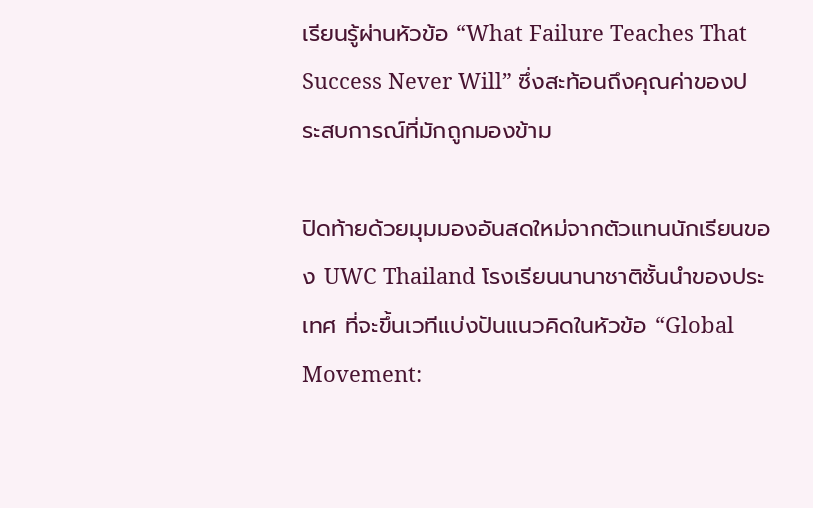เรียนรู้ผ่านหัวข้อ “What Failure Teaches That Success Never Will” ซึ่งสะท้อนถึงคุณค่าของประสบการณ์ที่มักถูกมองข้าม

ปิดท้ายด้วยมุมมองอันสดใหม่จากตัวแทนนักเรียนของ UWC Thailand โรงเรียนนานาชาติชั้นนำของประเทศ ที่จะขึ้นเวทีแบ่งปันแนวคิดในหัวข้อ “Global Movement: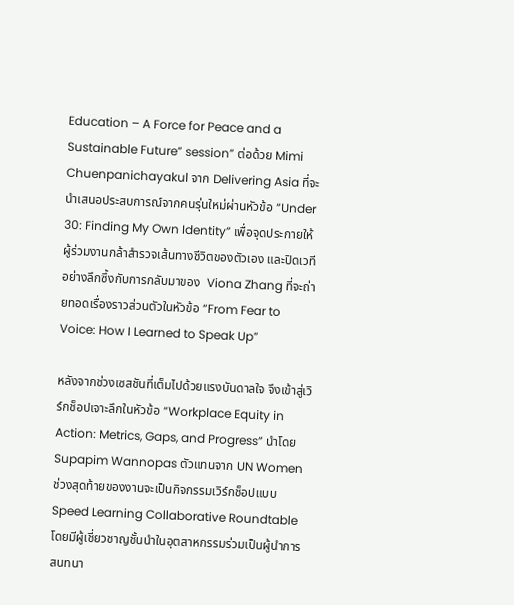Education – A Force for Peace and a Sustainable Future” session” ต่อด้วย Mimi Chuenpanichayakul จาก Delivering Asia ที่จะนำเสนอประสบการณ์จากคนรุ่นใหม่ผ่านหัวข้อ “Under 30: Finding My Own Identity” เพื่อจุดประกายให้ผู้ร่วมงานกล้าสำรวจเส้นทางชีวิตของตัวเอง และปิดเวทีอย่างลึกซึ้งกับการกลับมาของ  Viona Zhang ที่จะถ่ายทอดเรื่องราวส่วนตัวในหัวข้อ “From Fear to Voice: How I Learned to Speak Up”

หลังจากช่วงเซสชันที่เต็มไปด้วยแรงบันดาลใจ จึงเข้าสู่เวิร์กช็อปเจาะลึกในหัวข้อ “Workplace Equity in Action: Metrics, Gaps, and Progress” นำโดย  Supapim Wannopas ตัวแทนจาก UN Women ช่วงสุดท้ายของงานจะเป็นกิจกรรมเวิร์กช็อปแบบ Speed Learning Collaborative Roundtable โดยมีผู้เชี่ยวชาญชั้นนำในอุตสาหกรรมร่วมเป็นผู้นำการสนทนา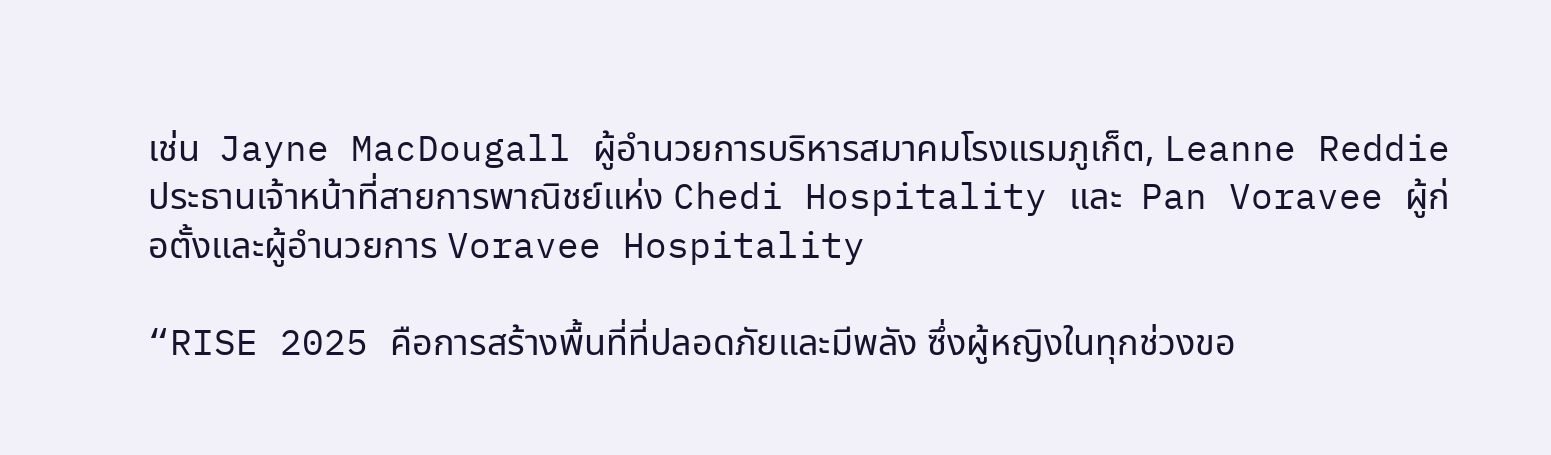เช่น  Jayne MacDougall ผู้อำนวยการบริหารสมาคมโรงแรมภูเก็ต, Leanne Reddie ประธานเจ้าหน้าที่สายการพาณิชย์แห่ง Chedi Hospitality และ  Pan Voravee ผู้ก่อตั้งและผู้อำนวยการ Voravee Hospitality

“RISE 2025 คือการสร้างพื้นที่ที่ปลอดภัยและมีพลัง ซึ่งผู้หญิงในทุกช่วงขอ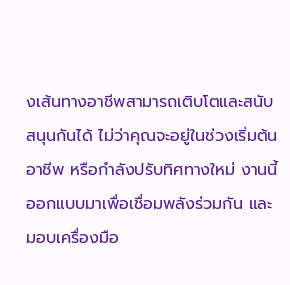งเส้นทางอาชีพสามารถเติบโตและสนับสนุนกันได้ ไม่ว่าคุณจะอยู่ในช่วงเริ่มต้นอาชีพ หรือกำลังปรับทิศทางใหม่ งานนี้ออกแบบมาเพื่อเชื่อมพลังร่วมกัน และมอบเครื่องมือ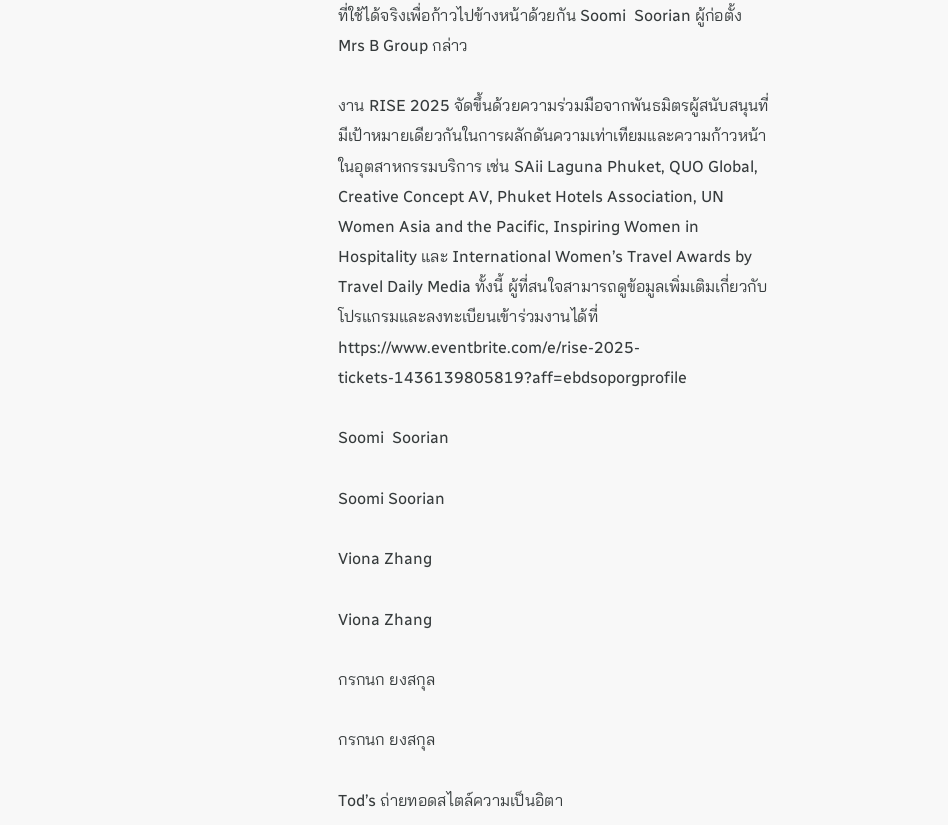ที่ใช้ได้จริงเพื่อก้าวไปข้างหน้าด้วยกัน Soomi  Soorian ผู้ก่อตั้ง Mrs B Group กล่าว

งาน RISE 2025 จัดขึ้นด้วยความร่วมมือจากพันธมิตรผู้สนับสนุนที่มีเป้าหมายเดียวกันในการผลักดันความเท่าเทียมและความก้าวหน้าในอุตสาหกรรมบริการ เช่น SAii Laguna Phuket, QUO Global, Creative Concept AV, Phuket Hotels Association, UN Women Asia and the Pacific, Inspiring Women in Hospitality และ International Women’s Travel Awards by Travel Daily Media ทั้งนี้ ผู้ที่สนใจสามารถดูข้อมูลเพิ่มเติมเกี่ยวกับโปรแกรมและลงทะเบียนเข้าร่วมงานได้ที่ https://www.eventbrite.com/e/rise-2025-tickets-1436139805819?aff=ebdsoporgprofile

Soomi  Soorian

Soomi Soorian

Viona Zhang

Viona Zhang

กรกนก ยงสกุล

กรกนก ยงสกุล

Tod’s ถ่ายทอดสไตล์ความเป็นอิตา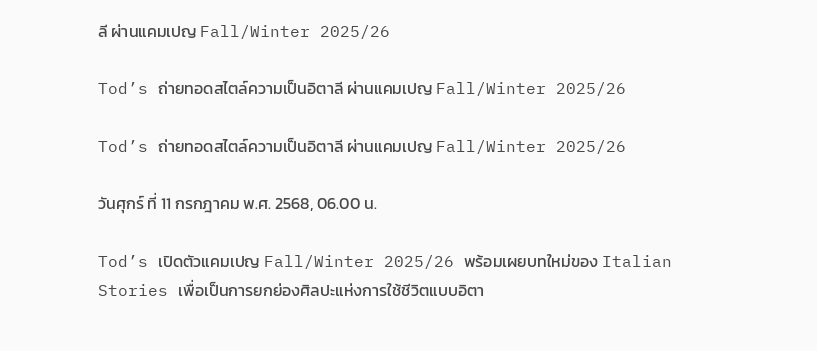ลี ผ่านแคมเปญ Fall/Winter 2025/26

Tod’s ถ่ายทอดสไตล์ความเป็นอิตาลี ผ่านแคมเปญ Fall/Winter 2025/26

Tod’s ถ่ายทอดสไตล์ความเป็นอิตาลี ผ่านแคมเปญ Fall/Winter 2025/26

วันศุกร์ ที่ 11 กรกฎาคม พ.ศ. 2568, 06.00 น.

Tod’s เปิดตัวแคมเปญ Fall/Winter 2025/26 พร้อมเผยบทใหม่ของ Italian Stories เพื่อเป็นการยกย่องศิลปะแห่งการใช้ชีวิตแบบอิตา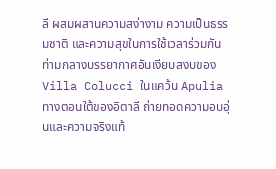ลี ผสมผสานความสง่างาม ความเป็นธรรมชาติ และความสุขในการใช้เวลาร่วมกัน ท่ามกลางบรรยากาศอันเงียบสงบของ Villa Colucci ในแคว้น Apulia ทางตอนใต้ของอิตาลี ถ่ายทอดความอบอุ่นและความจริงแท้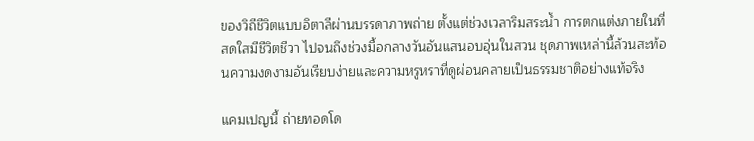ของวิถีชีวิตแบบอิตาลีผ่านบรรดาภาพถ่าย ตั้งแต่ช่วงเวลาริมสระน้ำ การตกแต่งภายในที่สดใสมีชีวิตชีวา ไปจนถึงช่วงมื้อกลางวันอันแสนอบอุ่นในสวน ชุดภาพเหล่านี้ล้วนสะท้อนความงดงามอันเรียบง่ายและความหรูหราที่ดูผ่อนคลายเป็นธรรมชาติอย่างแท้จริง

แคมเปญนี้ ถ่ายทอดโด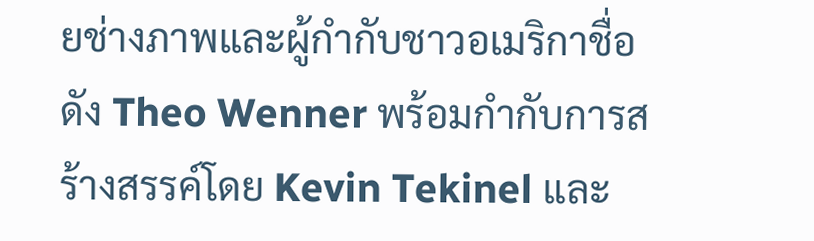ยช่างภาพและผู้กำกับชาวอเมริกาชื่อดัง Theo Wenner พร้อมกำกับการสร้างสรรค์โดย Kevin Tekinel และ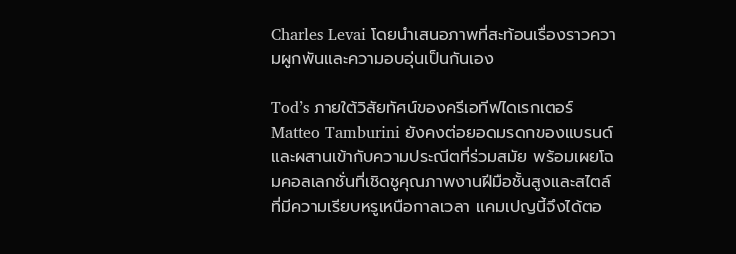Charles Levai โดยนำเสนอภาพที่สะท้อนเรื่องราวความผูกพันและความอบอุ่นเป็นกันเอง

Tod’s ภายใต้วิสัยทัศน์ของครีเอทีฟไดเรกเตอร์ Matteo Tamburini ยังคงต่อยอดมรดกของแบรนด์และผสานเข้ากับความประณีตที่ร่วมสมัย พร้อมเผยโฉมคอลเลกชั่นที่เชิดชูคุณภาพงานฝีมือชั้นสูงและสไตล์ที่มีความเรียบหรูเหนือกาลเวลา แคมเปญนี้จึงได้ตอ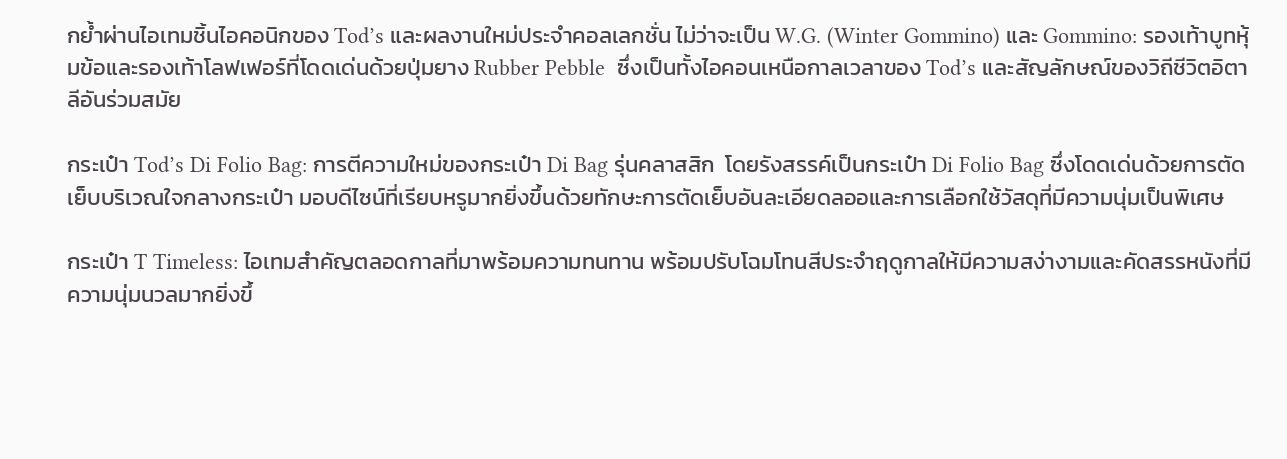กย้ำผ่านไอเทมชิ้นไอคอนิกของ Tod’s และผลงานใหม่ประจำคอลเลกชั่น ไม่ว่าจะเป็น W.G. (Winter Gommino) และ Gommino: รองเท้าบูทหุ้มข้อและรองเท้าโลฟเฟอร์ที่โดดเด่นด้วยปุ่มยาง Rubber Pebble  ซึ่งเป็นทั้งไอคอนเหนือกาลเวลาของ Tod’s และสัญลักษณ์ของวิถีชีวิตอิตาลีอันร่วมสมัย

กระเป๋า Tod’s Di Folio Bag: การตีความใหม่ของกระเป๋า Di Bag รุ่นคลาสสิก  โดยรังสรรค์เป็นกระเป๋า Di Folio Bag ซึ่งโดดเด่นด้วยการตัดเย็บบริเวณใจกลางกระเป๋า มอบดีไซน์ที่เรียบหรูมากยิ่งขึ้นด้วยทักษะการตัดเย็บอันละเอียดลออและการเลือกใช้วัสดุที่มีความนุ่มเป็นพิเศษ

กระเป๋า T Timeless: ไอเทมสำคัญตลอดกาลที่มาพร้อมความทนทาน พร้อมปรับโฉมโทนสีประจำฤดูกาลให้มีความสง่างามและคัดสรรหนังที่มีความนุ่มนวลมากยิ่งขึ้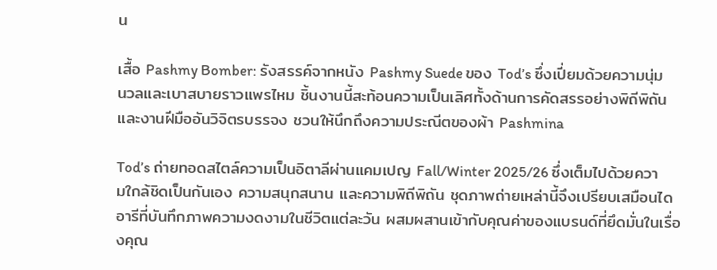น

เสื้อ Pashmy Bomber: รังสรรค์จากหนัง Pashmy Suede ของ Tod’s ซึ่งเปี่ยมด้วยความนุ่มนวลและเบาสบายราวแพรไหม ชิ้นงานนี้สะท้อนความเป็นเลิศทั้งด้านการคัดสรรอย่างพิถีพิถันและงานฝีมืออันวิจิตรบรรจง ชวนให้นึกถึงความประณีตของผ้า Pashmina

Tod’s ถ่ายทอดสไตล์ความเป็นอิตาลีผ่านแคมเปญ Fall/Winter 2025/26 ซึ่งเต็มไปด้วยความใกล้ชิดเป็นกันเอง ความสนุกสนาน และความพิถีพิถัน ชุดภาพถ่ายเหล่านี้จึงเปรียบเสมือนไดอารีที่บันทึกภาพความงดงามในชีวิตแต่ละวัน ผสมผสานเข้ากับคุณค่าของแบรนด์ที่ยึดมั่นในเรื่องคุณ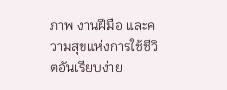ภาพ งานฝีมือ และความสุขแห่งการใช้ชีวิตอันเรียบง่าย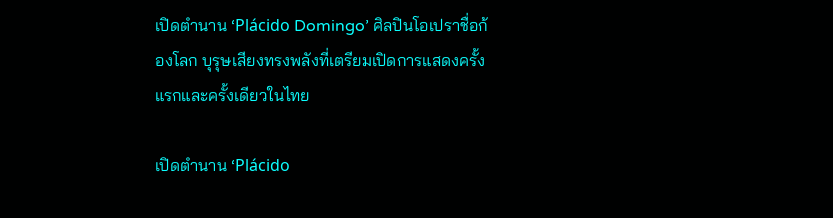เปิดตำนาน ‘Plácido Domingo’ ศิลปินโอเปราชื่อก้องโลก บุรุษเสียงทรงพลังที่เตรียมเปิดการแสดงครั้งแรกและครั้งเดียวในไทย

เปิดตำนาน ‘Plácido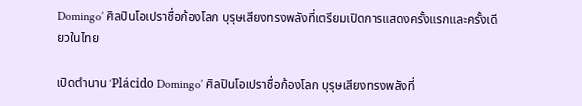Domingo’ ศิลปินโอเปราชื่อก้องโลก บุรุษเสียงทรงพลังที่เตรียมเปิดการแสดงครั้งแรกและครั้งเดียวในไทย

เปิดตำนาน ‘Plácido Domingo’ ศิลปินโอเปราชื่อก้องโลก บุรุษเสียงทรงพลังที่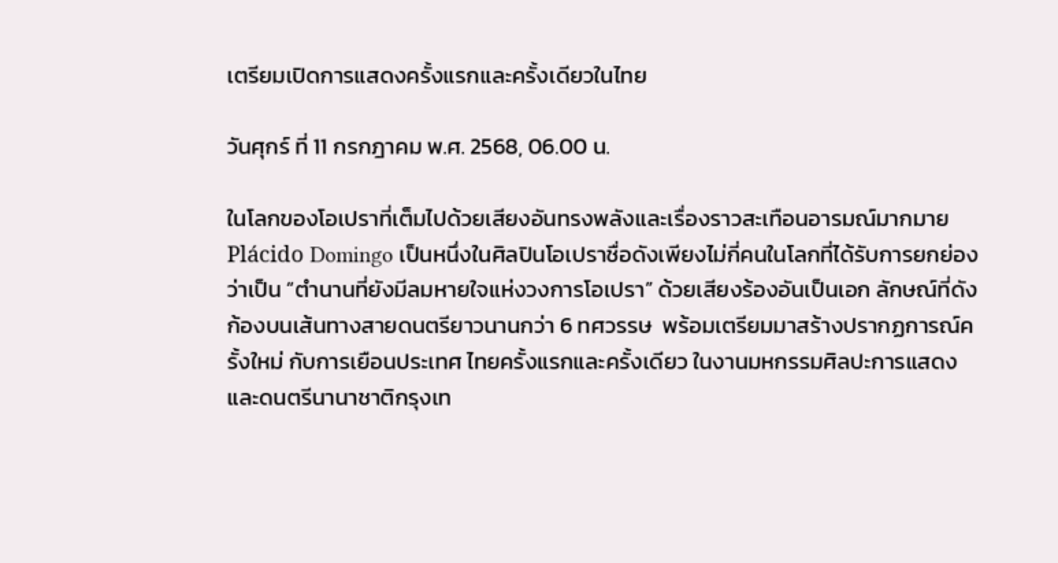เตรียมเปิดการแสดงครั้งแรกและครั้งเดียวในไทย

วันศุกร์ ที่ 11 กรกฎาคม พ.ศ. 2568, 06.00 น.

ในโลกของโอเปราที่เต็มไปด้วยเสียงอันทรงพลังและเรื่องราวสะเทือนอารมณ์มากมาย Plácido Domingo เป็นหนึ่งในศิลปินโอเปราชื่อดังเพียงไม่กี่คนในโลกที่ได้รับการยกย่องว่าเป็น “ตำนานที่ยังมีลมหายใจแห่งวงการโอเปรา” ด้วยเสียงร้องอันเป็นเอก ลักษณ์ที่ดังก้องบนเส้นทางสายดนตรียาวนานกว่า 6 ทศวรรษ  พร้อมเตรียมมาสร้างปรากฏการณ์ครั้งใหม่ กับการเยือนประเทศ ไทยครั้งแรกและครั้งเดียว ในงานมหกรรมศิลปะการแสดงและดนตรีนานาชาติกรุงเท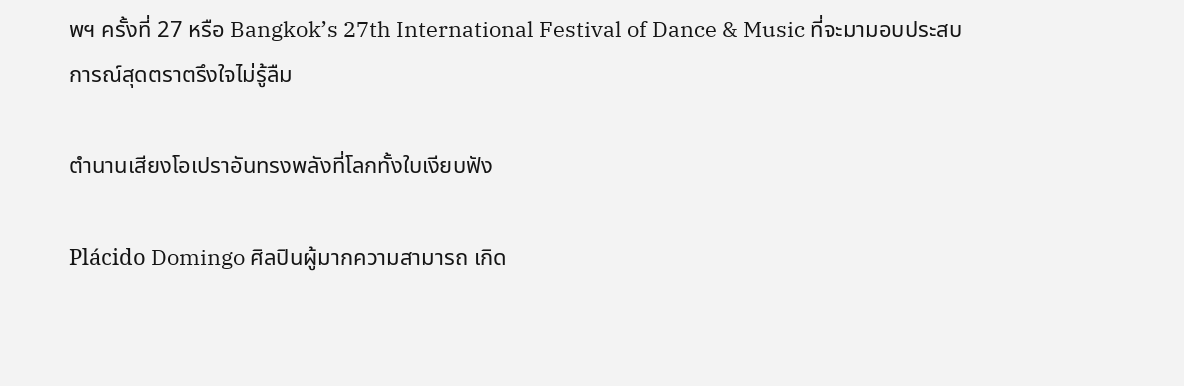พฯ ครั้งที่ 27 หรือ Bangkok’s 27th International Festival of Dance & Music ที่จะมามอบประสบการณ์สุดตราตรึงใจไม่รู้ลืม

ตำนานเสียงโอเปราอันทรงพลังที่โลกทั้งใบเงียบฟัง

Plácido Domingo ศิลปินผู้มากความสามารถ เกิด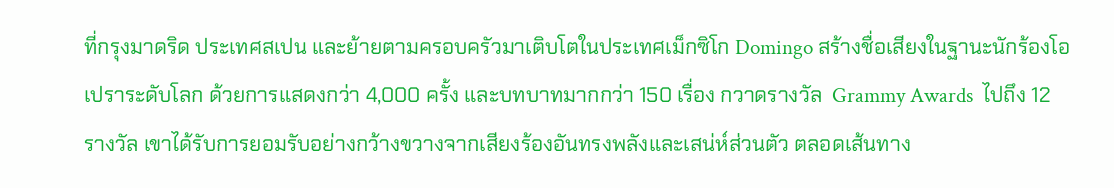ที่กรุงมาดริด ประเทศสเปน และย้ายตามครอบครัวมาเติบโตในประเทศเม็กซิโก Domingo สร้างชื่อเสียงในฐานะนักร้องโอเปราระดับโลก ด้วยการแสดงกว่า 4,000 ครั้ง และบทบาทมากกว่า 150 เรื่อง กวาดรางวัล  Grammy Awards  ไปถึง 12 รางวัล เขาได้รับการยอมรับอย่างกว้างขวางจากเสียงร้องอันทรงพลังและเสน่ห์ส่วนตัว ตลอดเส้นทาง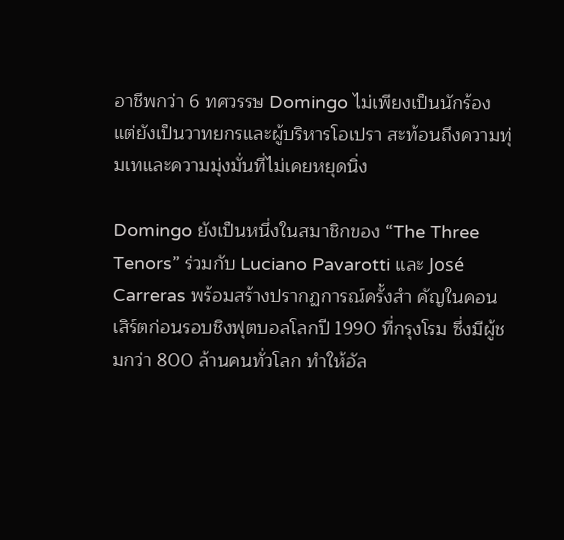อาชีพกว่า 6 ทศวรรษ Domingo ไม่เพียงเป็นนักร้อง แต่ยังเป็นวาทยกรและผู้บริหารโอเปรา สะท้อนถึงความทุ่มเทและความมุ่งมั่นที่ไม่เคยหยุดนิ่ง

Domingo ยังเป็นหนึ่งในสมาชิกของ “The Three Tenors” ร่วมกับ Luciano Pavarotti และ José Carreras พร้อมสร้างปรากฏการณ์ครั้งสำ คัญในคอนเสิร์ตก่อนรอบชิงฟุตบอลโลกปี 1990 ที่กรุงโรม ซึ่งมีผู้ชมกว่า 800 ล้านคนทั่วโลก ทำให้อัล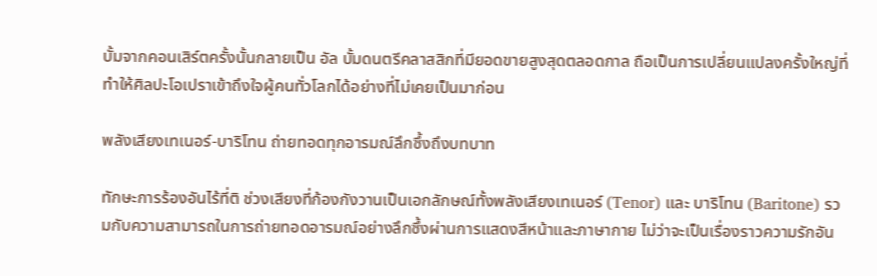บั้มจากคอนเสิร์ตครั้งนั้นกลายเป็น อัล บั้มดนตรีคลาสสิกที่มียอดขายสูงสุดตลอดกาล ถือเป็นการเปลี่ยนแปลงครั้งใหญ่ที่ทำให้ศิลปะโอเปราเข้าถึงใจผู้คนทั่วโลกได้อย่างที่ไม่เคยเป็นมาก่อน

พลังเสียงเทเนอร์-บาริโทน ถ่ายทอดทุกอารมณ์ลึกซึ้งถึงบทบาท

ทักษะการร้องอันไร้ที่ติ ช่วงเสียงที่ก้องกังวานเป็นเอกลักษณ์ทั้งพลังเสียงเทเนอร์ (Tenor) และ บาริโทน (Baritone) รวมกับความสามารถในการถ่ายทอดอารมณ์อย่างลึกซึ้งผ่านการแสดงสีหน้าและภาษากาย ไม่ว่าจะเป็นเรื่องราวความรักอัน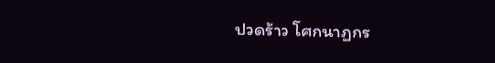ปวดร้าว โศกนาฏกร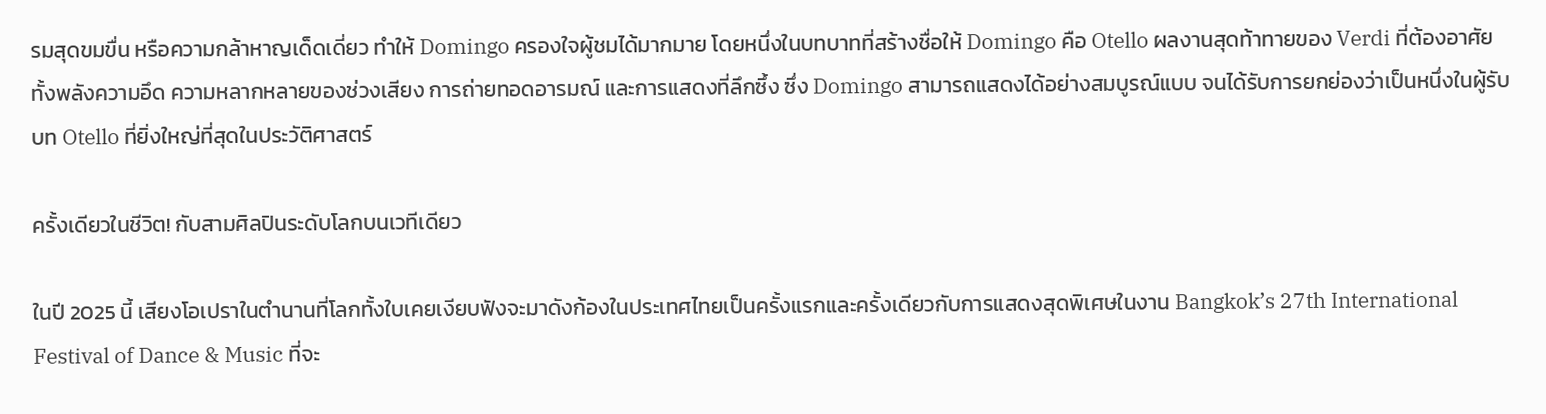รมสุดขมขื่น หรือความกล้าหาญเด็ดเดี่ยว ทำให้ Domingo ครองใจผู้ชมได้มากมาย โดยหนึ่งในบทบาทที่สร้างชื่อให้ Domingo คือ Otello ผลงานสุดท้าทายของ Verdi ที่ต้องอาศัยทั้งพลังความอึด ความหลากหลายของช่วงเสียง การถ่ายทอดอารมณ์ และการแสดงที่ลึกซึ้ง ซึ่ง Domingo สามารถแสดงได้อย่างสมบูรณ์แบบ จนได้รับการยกย่องว่าเป็นหนึ่งในผู้รับบท Otello ที่ยิ่งใหญ่ที่สุดในประวัติศาสตร์

ครั้งเดียวในชีวิต! กับสามศิลปินระดับโลกบนเวทีเดียว

ในปี 2025 นี้ เสียงโอเปราในตำนานที่โลกทั้งใบเคยเงียบฟังจะมาดังก้องในประเทศไทยเป็นครั้งแรกและครั้งเดียวกับการแสดงสุดพิเศษในงาน Bangkok’s 27th International Festival of Dance & Music ที่จะ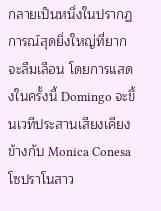กลายเป็นหนึ่งในปรากฏการณ์สุดยิ่งใหญ่ที่ยากจะลืมเลือน โดยการแสดงในครั้งนี้ Domingo จะขึ้นเวทีประสานเสียงเคียงข้างกับ Monica Conesa โซปราโนสาว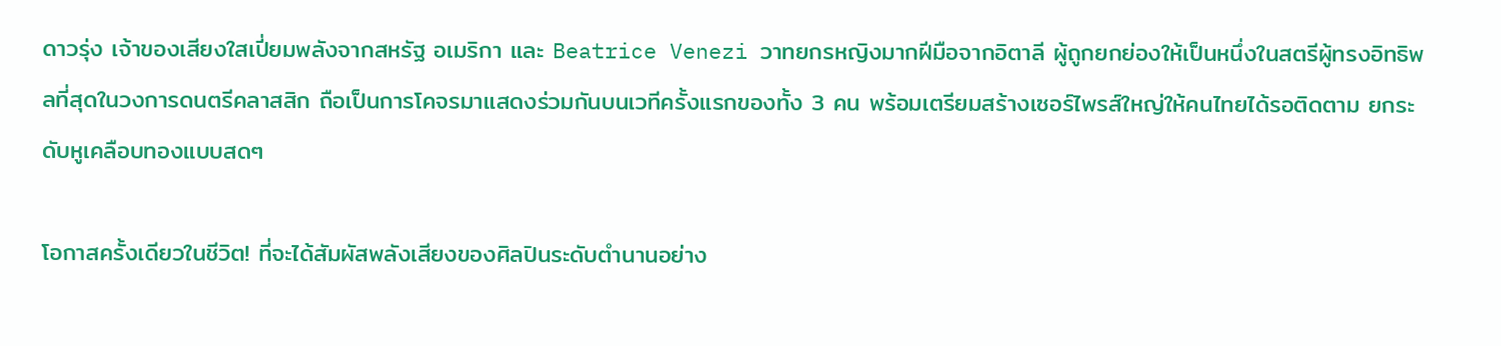ดาวรุ่ง เจ้าของเสียงใสเปี่ยมพลังจากสหรัฐ อเมริกา และ Beatrice Venezi วาทยกรหญิงมากฝีมือจากอิตาลี ผู้ถูกยกย่องให้เป็นหนึ่งในสตรีผู้ทรงอิทธิพลที่สุดในวงการดนตรีคลาสสิก ถือเป็นการโคจรมาแสดงร่วมกันบนเวทีครั้งแรกของทั้ง 3 คน พร้อมเตรียมสร้างเซอร์ไพรส์ใหญ่ให้คนไทยได้รอติดตาม ยกระดับหูเคลือบทองแบบสดๆ

โอกาสครั้งเดียวในชีวิต! ที่จะได้สัมผัสพลังเสียงของศิลปินระดับตำนานอย่าง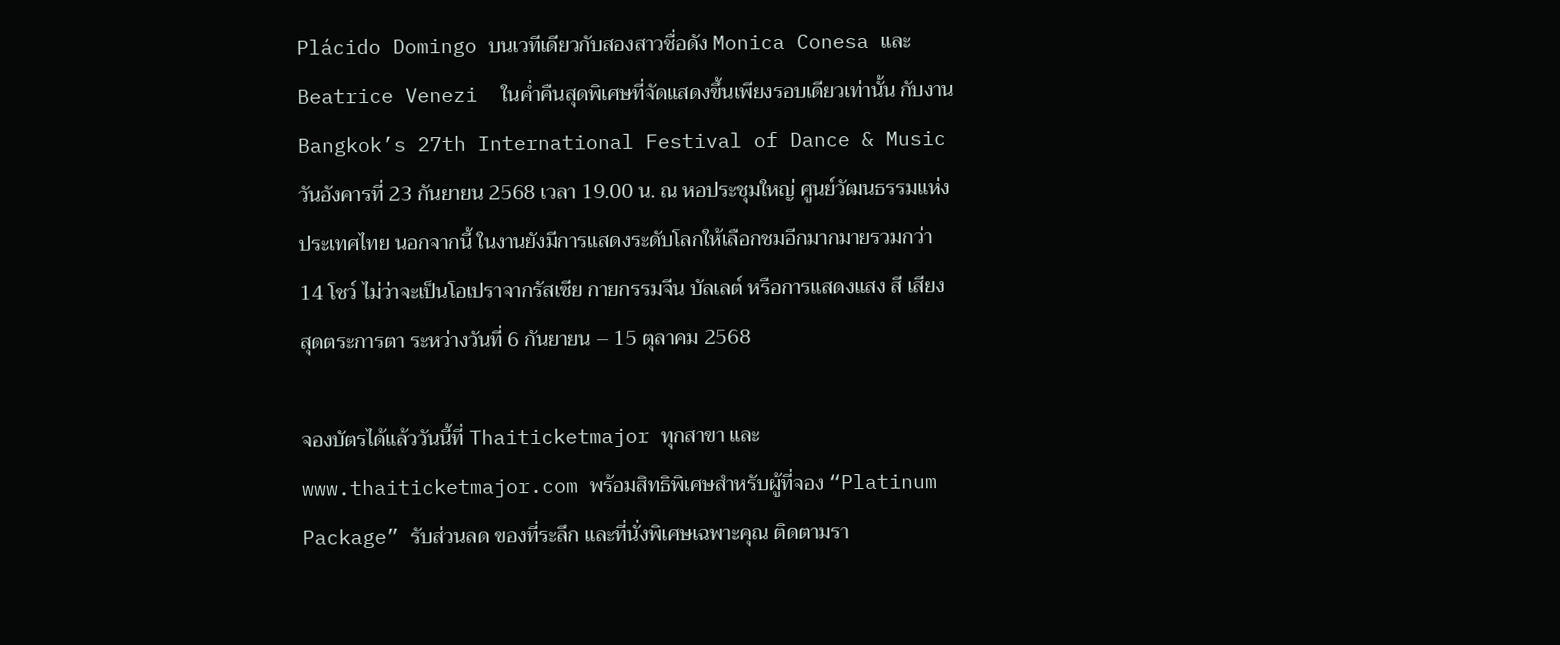Plácido Domingo บนเวทีเดียวกับสองสาวชื่อดัง Monica Conesa และ Beatrice Venezi  ในค่ำคืนสุดพิเศษที่จัดแสดงขึ้นเพียงรอบเดียวเท่านั้น กับงาน Bangkok’s 27th International Festival of Dance & Music วันอังคารที่ 23 กันยายน 2568 เวลา 19.00 น. ณ หอประชุมใหญ่ ศูนย์วัฒนธรรมแห่งประเทศไทย นอกจากนี้ ในงานยังมีการแสดงระดับโลกให้เลือกชมอีกมากมายรวมกว่า 14 โชว์ ไม่ว่าจะเป็นโอเปราจากรัสเซีย กายกรรมจีน บัลเลต์ หรือการแสดงแสง สี เสียง สุดตระการตา ระหว่างวันที่ 6 กันยายน – 15 ตุลาคม 2568

จองบัตรได้แล้ววันนี้ที่ Thaiticketmajor ทุกสาขา และ www.thaiticketmajor.com พร้อมสิทธิพิเศษสำหรับผู้ที่จอง “Platinum Package” รับส่วนลด ของที่ระลึก และที่นั่งพิเศษเฉพาะคุณ ติดตามรา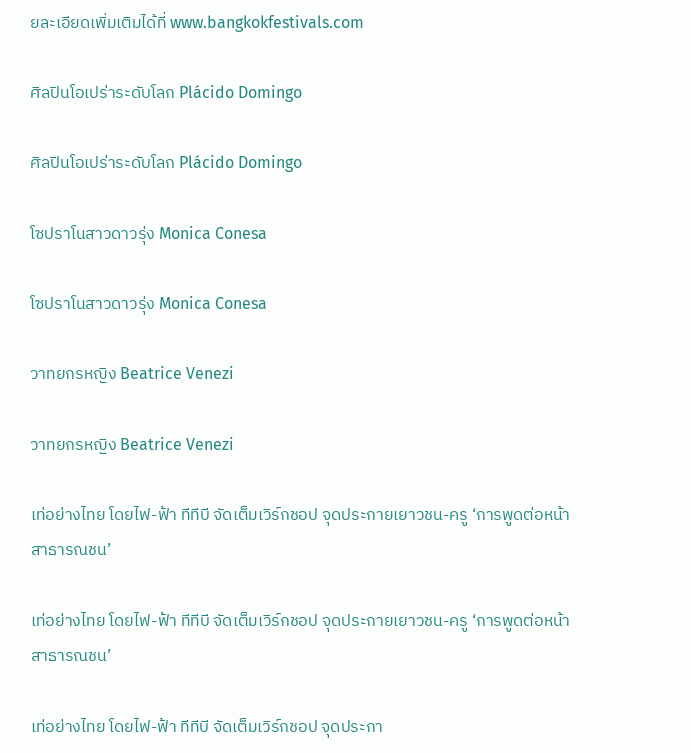ยละเอียดเพิ่มเติมได้ที่ www.bangkokfestivals.com

ศิลปินโอเปร่าระดับโลก Plácido Domingo

ศิลปินโอเปร่าระดับโลก Plácido Domingo

โซปราโนสาวดาวรุ่ง Monica Conesa

โซปราโนสาวดาวรุ่ง Monica Conesa

วาทยกรหญิง Beatrice Venezi

วาทยกรหญิง Beatrice Venezi

เท่อย่างไทย โดยไฟ-ฟ้า ทีทีบี จัดเต็มเวิร์กชอป จุดประกายเยาวชน-ครู ‘การพูดต่อหน้าสาธารณชน’

เท่อย่างไทย โดยไฟ-ฟ้า ทีทีบี จัดเต็มเวิร์กชอป จุดประกายเยาวชน-ครู ‘การพูดต่อหน้าสาธารณชน’

เท่อย่างไทย โดยไฟ-ฟ้า ทีทีบี จัดเต็มเวิร์กชอป จุดประกา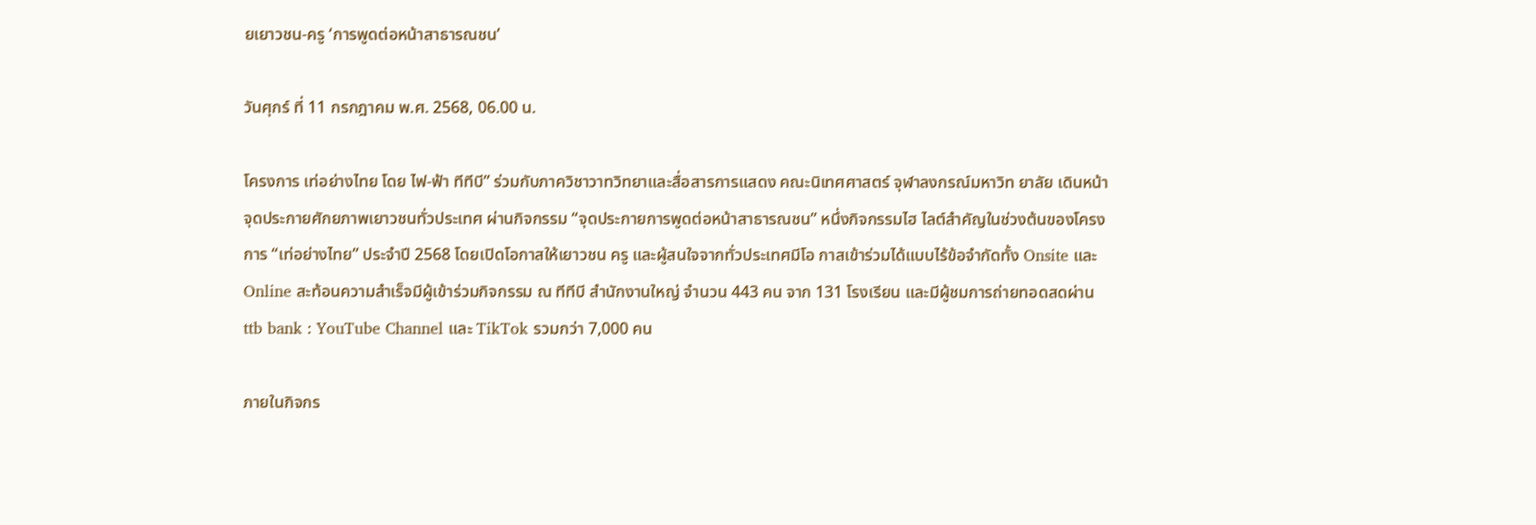ยเยาวชน-ครู ‘การพูดต่อหน้าสาธารณชน’

วันศุกร์ ที่ 11 กรกฎาคม พ.ศ. 2568, 06.00 น.

โครงการ เท่อย่างไทย โดย ไฟ-ฟ้า ทีทีบี” ร่วมกับภาควิชาวาทวิทยาและสื่อสารการแสดง คณะนิเทศศาสตร์ จุฬาลงกรณ์มหาวิท ยาลัย เดินหน้าจุดประกายศักยภาพเยาวชนทั่วประเทศ ผ่านกิจกรรม “จุดประกายการพูดต่อหน้าสาธารณชน” หนึ่งกิจกรรมไฮ ไลต์สำคัญในช่วงต้นของโครงการ “เท่อย่างไทย” ประจำปี 2568 โดยเปิดโอกาสให้เยาวชน ครู และผู้สนใจจากทั่วประเทศมีโอ กาสเข้าร่วมได้แบบไร้ข้อจำกัดทั้ง Onsite และ Online สะท้อนความสำเร็จมีผู้เข้าร่วมกิจกรรม ณ ทีทีบี สำนักงานใหญ่ จำนวน 443 คน จาก 131 โรงเรียน และมีผู้ชมการถ่ายทอดสดผ่าน ttb bank : YouTube Channel และ TikTok รวมกว่า 7,000 คน

ภายในกิจกร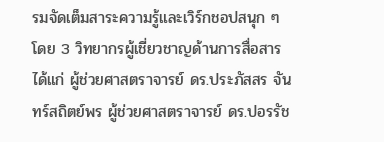รมจัดเต็มสาระความรู้และเวิร์กชอปสนุก ๆ โดย 3 วิทยากรผู้เชี่ยวชาญด้านการสื่อสาร ได้แก่ ผู้ช่วยศาสตราจารย์ ดร.ประภัสสร จันทร์สถิตย์พร ผู้ช่วยศาสตราจารย์ ดร.ปอรรัช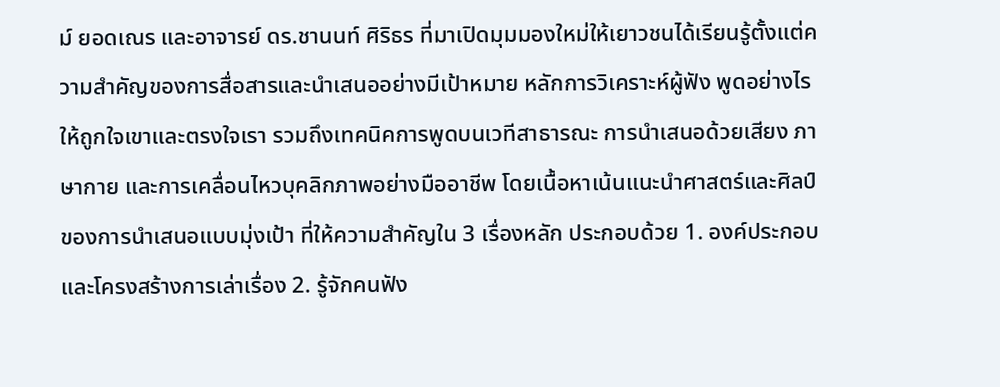ม์ ยอดเณร และอาจารย์ ดร.ชานนท์ ศิริธร ที่มาเปิดมุมมองใหม่ให้เยาวชนได้เรียนรู้ตั้งแต่ความสำคัญของการสื่อสารและนำเสนออย่างมีเป้าหมาย หลักการวิเคราะห์ผู้ฟัง พูดอย่างไรให้ถูกใจเขาและตรงใจเรา รวมถึงเทคนิคการพูดบนเวทีสาธารณะ การนำเสนอด้วยเสียง ภาษากาย และการเคลื่อนไหวบุคลิกภาพอย่างมืออาชีพ โดยเนื้อหาเน้นแนะนำศาสตร์และศิลป์ของการนำเสนอแบบมุ่งเป้า ที่ให้ความสำคัญใน 3 เรื่องหลัก ประกอบด้วย 1. องค์ประกอบและโครงสร้างการเล่าเรื่อง 2. รู้จักคนฟัง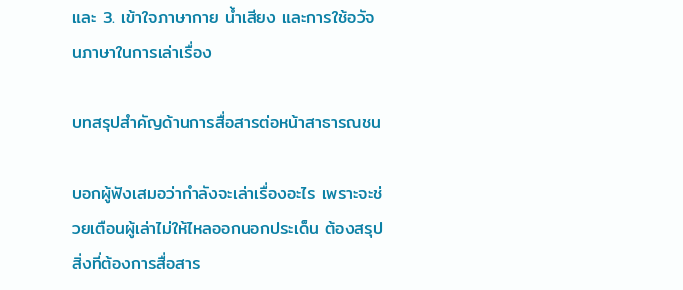และ 3. เข้าใจภาษากาย น้ำเสียง และการใช้อวัจนภาษาในการเล่าเรื่อง

บทสรุปสำคัญด้านการสื่อสารต่อหน้าสาธารณชน

บอกผู้ฟังเสมอว่ากำลังจะเล่าเรื่องอะไร เพราะจะช่วยเตือนผู้เล่าไม่ให้ไหลออกนอกประเด็น ต้องสรุปสิ่งที่ต้องการสื่อสาร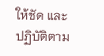ให้ชัด และปฏิบัติตาม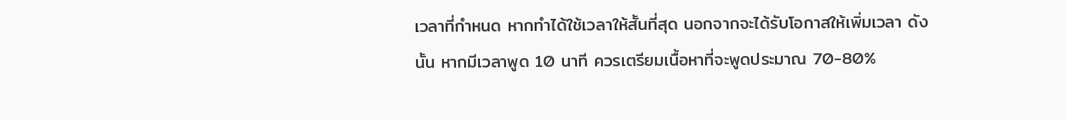เวลาที่กำหนด หากทำได้ใช้เวลาให้สั้นที่สุด นอกจากจะได้รับโอกาสให้เพิ่มเวลา ดังนั้น หากมีเวลาพูด 10 นาที ควรเตรียมเนื้อหาที่จะพูดประมาณ 70-80%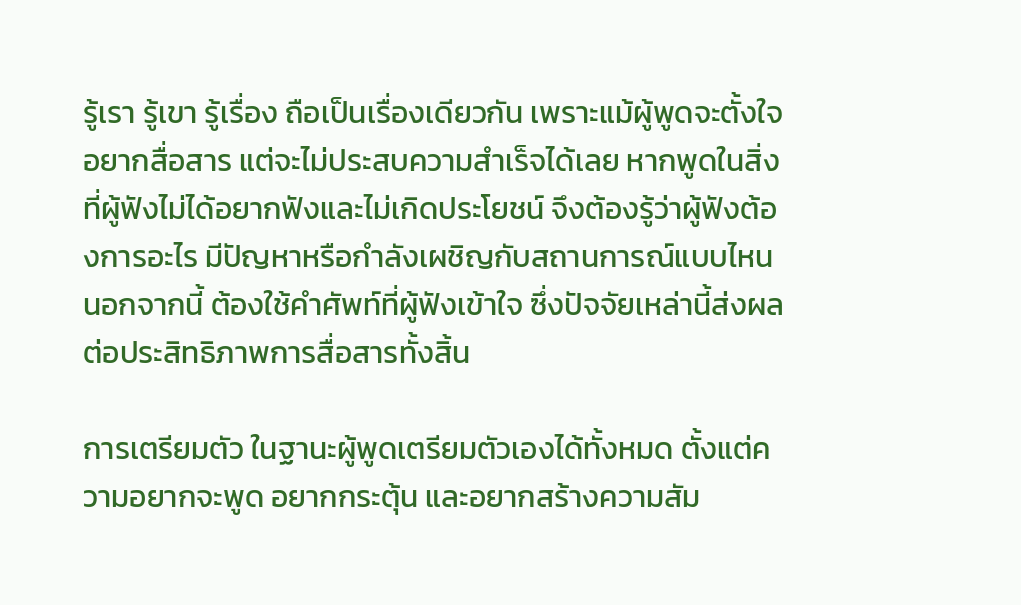รู้เรา รู้เขา รู้เรื่อง ถือเป็นเรื่องเดียวกัน เพราะแม้ผู้พูดจะตั้งใจอยากสื่อสาร แต่จะไม่ประสบความสำเร็จได้เลย หากพูดในสิ่งที่ผู้ฟังไม่ได้อยากฟังและไม่เกิดประโยชน์ จึงต้องรู้ว่าผู้ฟังต้องการอะไร มีปัญหาหรือกำลังเผชิญกับสถานการณ์แบบไหน นอกจากนี้ ต้องใช้คำศัพท์ที่ผู้ฟังเข้าใจ ซึ่งปัจจัยเหล่านี้ส่งผลต่อประสิทธิภาพการสื่อสารทั้งสิ้น

การเตรียมตัว ในฐานะผู้พูดเตรียมตัวเองได้ทั้งหมด ตั้งแต่ความอยากจะพูด อยากกระตุ้น และอยากสร้างความสัม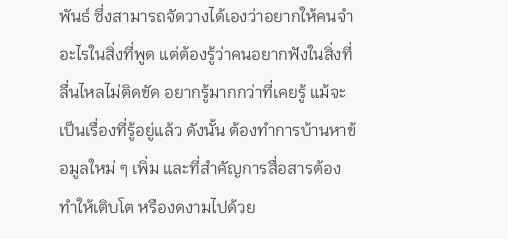พันธ์ ซึ่งสามารถจัดวางได้เองว่าอยากให้คนจำอะไรในสิ่งที่พูด แต่ต้องรู้ว่าคนอยากฟังในสิ่งที่ลื่นไหลไม่ติดขัด อยากรู้มากกว่าที่เคยรู้ แม้จะเป็นเรื่องที่รู้อยู่แล้ว ดังนั้น ต้องทำการบ้านหาข้อมูลใหม่ ๆ เพิ่ม และที่สำคัญการสื่อสารต้องทำให้เติบโต หรืองดงามไปด้วย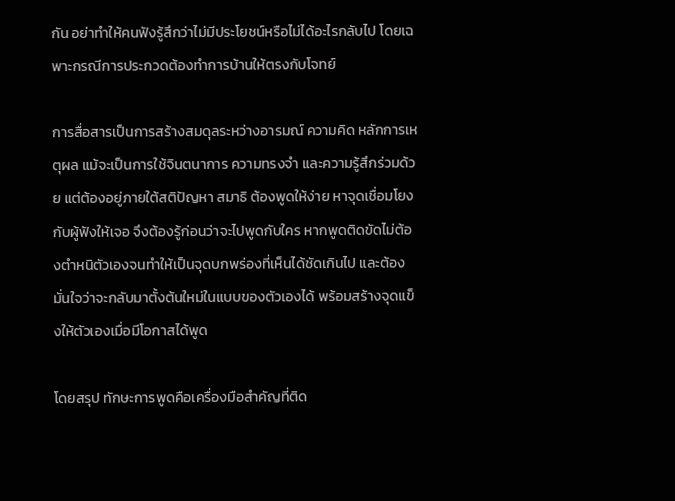กัน อย่าทำให้คนฟังรู้สึกว่าไม่มีประโยชน์หรือไม่ได้อะไรกลับไป โดยเฉพาะกรณีการประกวดต้องทำการบ้านให้ตรงกับโจทย์

การสื่อสารเป็นการสร้างสมดุลระหว่างอารมณ์ ความคิด หลักการเหตุผล แม้จะเป็นการใช้จินตนาการ ความทรงจำ และความรู้สึกร่วมด้วย แต่ต้องอยู่ภายใต้สติปัญหา สมาธิ ต้องพูดให้ง่าย หาจุดเชื่อมโยงกับผู้ฟังให้เจอ จึงต้องรู้ก่อนว่าจะไปพูดกับใคร หากพูดติดขัดไม่ต้องตำหนิตัวเองจนทำให้เป็นจุดบกพร่องที่เห็นได้ชัดเกินไป และต้องมั่นใจว่าจะกลับมาตั้งต้นใหม่ในแบบของตัวเองได้ พร้อมสร้างจุดแข็งให้ตัวเองเมื่อมีโอกาสได้พูด

โดยสรุป ทักษะการพูดคือเครื่องมือสำคัญที่ติด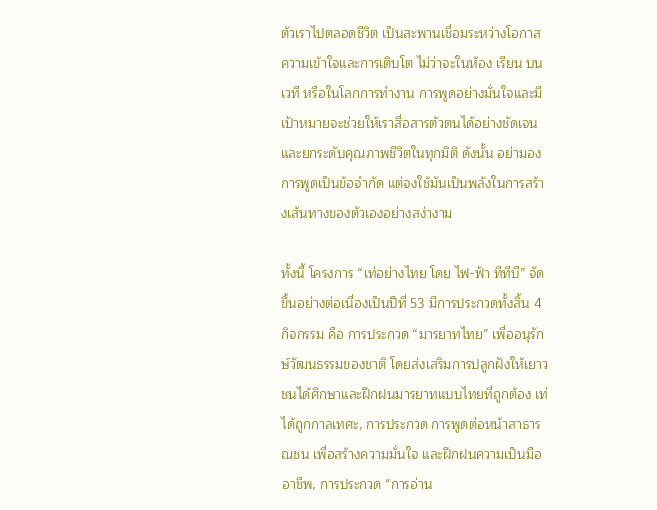ตัวเราไปตลอดชีวิต เป็นสะพานเชื่อมระหว่างโอกาส ความเข้าใจและการเติบโต ไม่ว่าจะในห้อง เรียน บนเวที หรือในโลกการทำงาน การพูดอย่างมั่นใจและมีเป้าหมายจะช่วยให้เราสื่อสารตัวตนได้อย่างชัดเจน และยกระดับคุณภาพชีวิตในทุกมิติ ดังนั้น อย่ามองการพูดเป็นข้อจำกัด แต่จงใช้มันเป็นพลังในการสร้างเส้นทางของตัวเองอย่างสง่างาม

ทั้งนี้ โครงการ “เท่อย่างไทย โดย ไฟ-ฟ้า ทีทีบี” จัดขึ้นอย่างต่อเนื่องเป็นปีที่ 53 มีการประกวดทั้งสิ้น 4 กิจกรรม คือ การประกวด “มารยาทไทย” เพื่ออนุรักษ์วัฒนธรรมของชาติ โดยส่งเสริมการปลูกฝังให้เยาวชนได้ศึกษาและฝึกฝนมารยาทแบบไทยที่ถูกต้อง เท่ได้ถูกกาลเทศะ, การประกวด การพูดต่อหน้าสาธารณชน เพื่อสร้างความมั่นใจ และฝึกฝนความเป็นมืออาชีพ, การประกวด “การอ่าน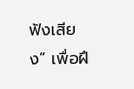ฟังเสียง” เพื่อฝึ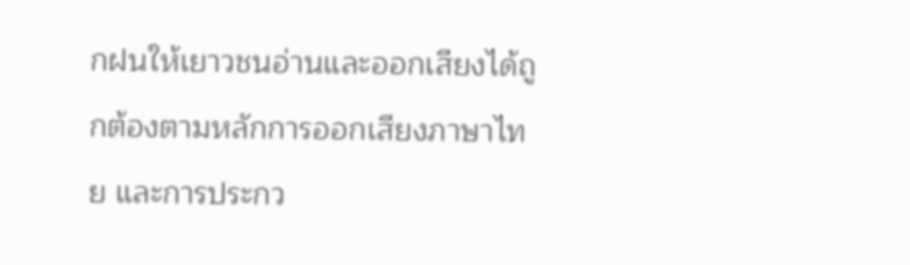กฝนให้เยาวชนอ่านและออกเสียงได้ถูกต้องตามหลักการออกเสียงภาษาไทย และการประกว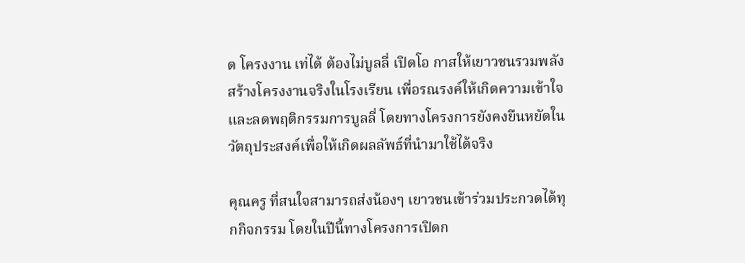ด โครงงาน เท่ได้ ต้องไม่บูลลี่ เปิดโอ กาสให้เยาวชนรวมพลังสร้างโครงงานจริงในโรงเรียน เพื่อรณรงค์ให้เกิดความเข้าใจ และลดพฤติกรรมการบูลลี่ โดยทางโครงการยังคงยืนหยัดในวัตถุประสงค์เพื่อให้เกิดผลลัพธ์ที่นำมาใช้ได้จริง

คุณครู ที่สนใจสามารถส่งน้องๆ เยาวชนเข้าร่วมประกวดได้ทุกกิจกรรม โดยในปีนี้ทางโครงการเปิดก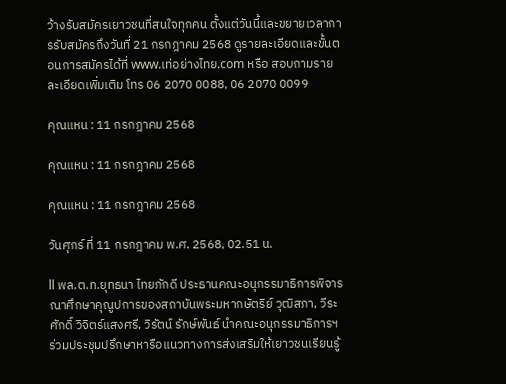ว้างรับสมัครเยาวชนที่สนใจทุกคน ตั้งแต่วันนี้และขยายเวลาการรับสมัครถึงวันที่ 21 กรกฎาคม 2568 ดูรายละเอียดและขั้นตอนการสมัครได้ที่ www.เท่อย่างไทย.com หรือ สอบถามรายละเอียดเพิ่มเติม โทร 06 2070 0088, 06 2070 0099

คุณแหน : 11 กรกฎาคม 2568

คุณแหน : 11 กรกฎาคม 2568

คุณแหน : 11 กรกฎาคม 2568

วันศุกร์ ที่ 11 กรกฎาคม พ.ศ. 2568, 02.51 น.

ll พล.ต.ท.ยุทธนา ไทยภักดี ประธานคณะอนุกรรมาธิการพิจารณาศึกษาคุณูปการของสถาบันพระมหากษัตริย์ วุฒิสภา, วีระศักดิ์ วิจิตร์แสงศรี, วิรัตน์ รักษ์พันธ์ นำคณะอนุกรรมาธิการฯ ร่วมประชุมปรึกษาหารือแนวทางการส่งเสริมให้เยาวชนเรียนรู้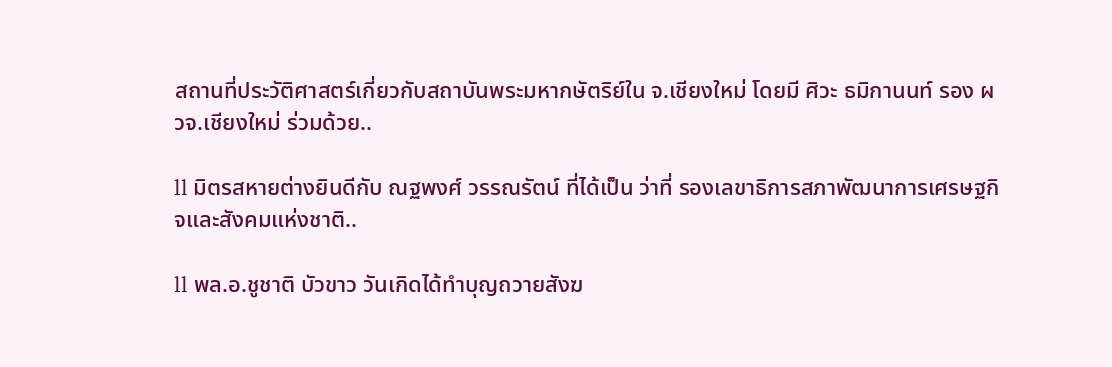สถานที่ประวัติศาสตร์เกี่ยวกับสถาบันพระมหากษัตริย์ใน จ.เชียงใหม่ โดยมี ศิวะ ธมิกานนท์ รอง ผวจ.เชียงใหม่ ร่วมด้วย..

ll มิตรสหายต่างยินดีกับ ณฐพงศ์ วรรณรัตน์ ที่ได้เป็น ว่าที่ รองเลขาธิการสภาพัฒนาการเศรษฐกิจและสังคมแห่งชาติ..

ll พล.อ.ชูชาติ บัวขาว วันเกิดได้ทำบุญถวายสังฆ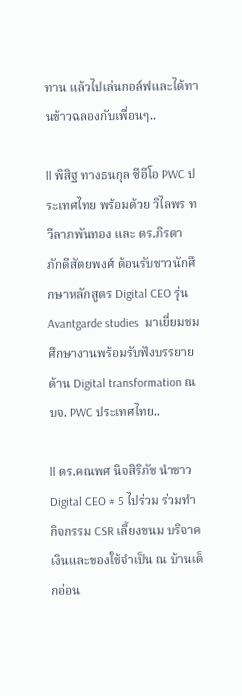ทาน แล้วไปเล่นกอล์ฟและได้ทานข้าวฉลองกับเพื่อนๆ..

ll พิสิฐ ทางธนกุล ซีอีโอ PWC ประเทศไทย พร้อมด้วย วิไลพร ทวีลาภพันทอง และ ดร.ภิรตา ภักดีสัตยพงศ์ ต้อนรับชาวนักศึกษาหลักสูตร Digital CEO รุ่น Avantgarde studies  มาเยี่ยมชมศึกษางานพร้อมรับฟังบรรยายด้าน Digital transformation ณ บจ. PWC ประเทศไทย..

ll ดร.คณพศ นิจสิริภัช นำชาว Digital CEO # 5 ไปร่วม ร่วมทำกิจกรรม CSR เลี้ยงขนม บริจาคเงินและของใช้จำเป็น ณ บ้านเด็กอ่อน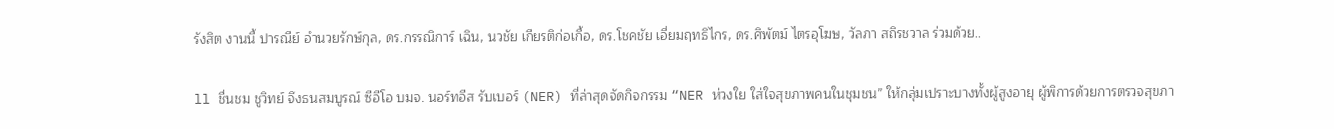รังสิต งานนี้ ปารณีย์ อำนวยรักษ์กุล, ดร.กรรณิการ์ เฉิน, นวชัย เกียรติก่อเกื้อ, ดร.โชคชัย เอี่ยมฤทธิไกร, ดร.ศิพัตม์ ไตรอุโฆษ, วัลภา สถิรชวาล ร่วมด้วย..

ll ชื่นชม ชูวิทย์ จึงธนสมบูรณ์ ซีอีโอ บมจ. นอร์ทอีส รับเบอร์ (NER) ที่ล่าสุดจัดกิจกรรม “NER ห่วงใย ใส่ใจสุขภาพคนในชุมชน” ให้กลุ่มเปราะบางทั้งผู้สูงอายุ ผู้พิการด้วยการตรวจสุขภา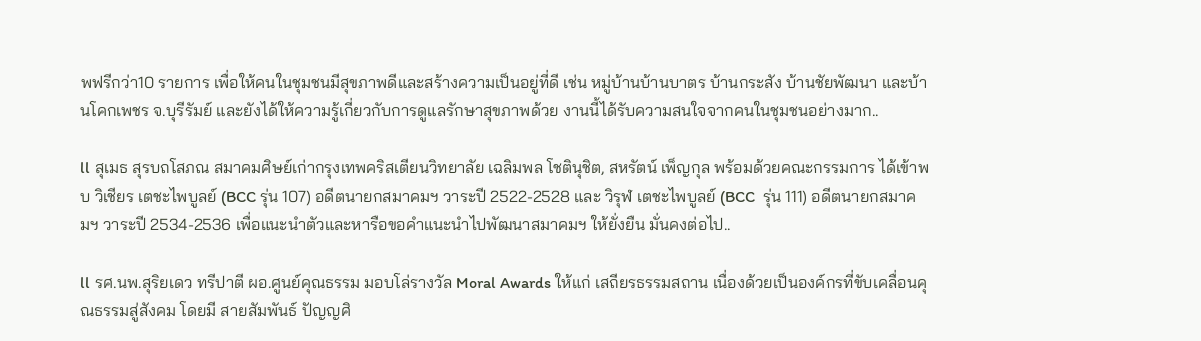พฟรีกว่า10 รายการ เพื่อให้คนในชุมชนมีสุขภาพดีและสร้างความเป็นอยู่ที่ดี เช่น หมู่บ้านบ้านบาตร บ้านกระสัง บ้านชัยพัฒนา และบ้านโคกเพชร จ.บุรีรัมย์ และยังได้ให้ความรู้เกี่ยวกับการดูแลรักษาสุขภาพด้วย งานนี้ได้รับความสนใจจากคนในชุมชนอย่างมาก..

ll สุเมธ สุรบถโสภณ สมาคมศิษย์เก่ากรุงเทพคริสเตียนวิทยาลัย เฉลิมพล โชตินุชิต, สหรัตน์ เพ็ญกุล พร้อมด้วยคณะกรรมการ ได้เข้าพบ วิเชียร เตชะไพบูลย์ (BCC รุ่น 107) อดีตนายกสมาคมฯ วาระปี 2522-2528 และ วิรุฬ เตชะไพบูลย์ (BCC  รุ่น 111) อดีตนายกสมาคมฯ วาระปี 2534-2536 เพื่อแนะนำตัวและหารือขอคำแนะนำไปพัฒนาสมาคมฯ ให้ยั่งยืน มั่นคงต่อไป..

ll รศ.นพ.สุริยเดว ทรีปาตี ผอ.ศูนย์คุณธรรม มอบโล่รางวัล Moral Awards ให้แก่ เสถียรธรรมสถาน เนื่องด้วยเป็นองค์กรที่ขับเคลื่อนคุณธรรมสู่สังคม โดยมี สายสัมพันธ์ ปัญญศิ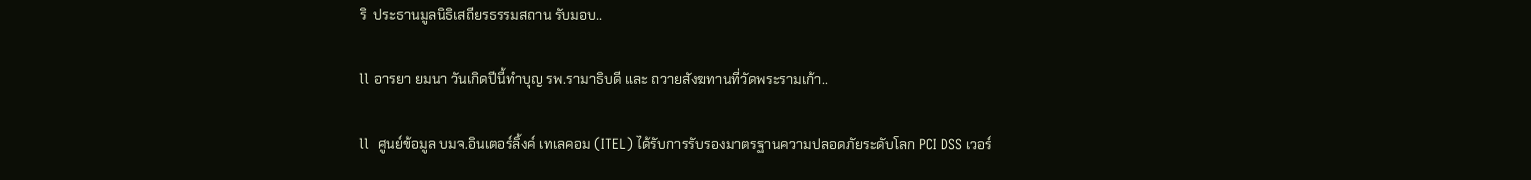ริ  ประธานมูลนิธิเสถียรธรรมสถาน รับมอบ..

ll อารยา ยมนา วันเกิดปีนี้ทำบุญ รพ.รามาธิบดี และ ถวายสังฆทานที่วัดพระรามเก้า..

ll  ศูนย์ข้อมูล บมจ.อินเตอร์ลิ้งค์ เทเลคอม (ITEL) ได้รับการรับรองมาตรฐานความปลอดภัยระดับโลก PCI DSS เวอร์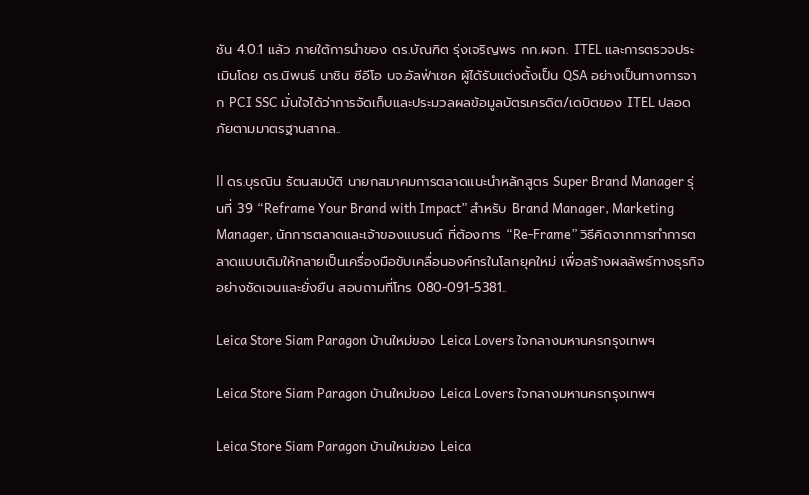ชัน 4.0.1 แล้ว ภายใต้การนำของ ดร.บัณฑิต รุ่งเจริญพร กก.ผจก. ITEL และการตรวจประเมินโดย ดร.นิพนธ์ นาชิน ซีอีโอ บจ.อัลฟ่าเซค ผู้ได้รับแต่งตั้งเป็น QSA อย่างเป็นทางการจาก PCI SSC มั่นใจได้ว่าการจัดเก็บและประมวลผลข้อมูลบัตรเครดิต/เดบิตของ ITEL ปลอดภัยตามมาตรฐานสากล..

ll ดร.บุรณิน รัตนสมบัติ นายกสมาคมการตลาดแนะนำหลักสูตร Super Brand Manager รุ่นที่ 39 “Reframe Your Brand with Impact” สำหรับ Brand Manager, Marketing Manager, นักการตลาดและเจ้าของแบรนด์ ที่ต้องการ “Re-Frame” วิธีคิดจากการทำการตลาดแบบเดิมให้กลายเป็นเครื่องมือขับเคลื่อนองค์กรในโลกยุคใหม่ เพื่อสร้างผลลัพธ์ทางธุรกิจอย่างชัดเจนและยั่งยืน สอบถามที่โทร 080-091-5381..

Leica Store Siam Paragon บ้านใหม่ของ Leica Lovers ใจกลางมหานครกรุงเทพฯ

Leica Store Siam Paragon บ้านใหม่ของ Leica Lovers ใจกลางมหานครกรุงเทพฯ

Leica Store Siam Paragon บ้านใหม่ของ Leica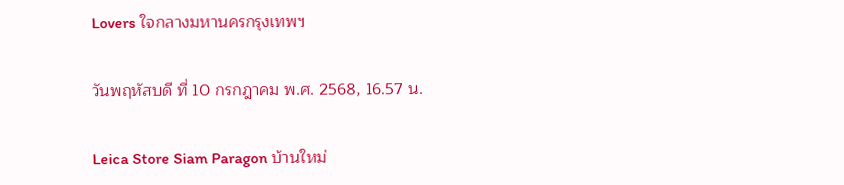Lovers ใจกลางมหานครกรุงเทพฯ

วันพฤหัสบดี ที่ 10 กรกฎาคม พ.ศ. 2568, 16.57 น.

Leica Store Siam Paragon บ้านใหม่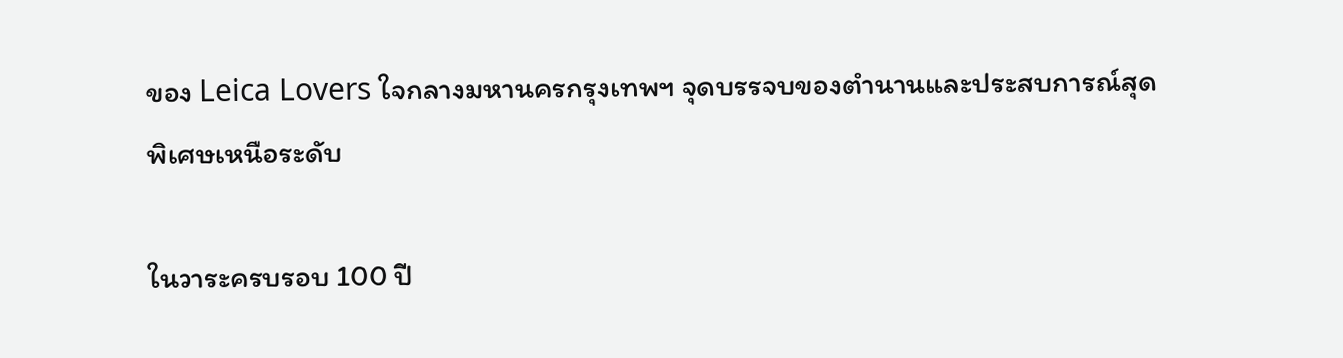ของ Leica Lovers ใจกลางมหานครกรุงเทพฯ จุดบรรจบของตำนานและประสบการณ์สุดพิเศษเหนือระดับ

ในวาระครบรอบ 100 ปี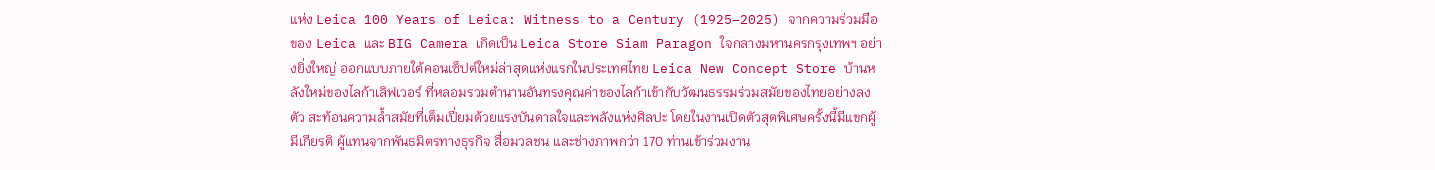แห่ง Leica 100 Years of Leica: Witness to a Century (1925–2025) จากความร่วมมือของ Leica และ BIG Camera เกิดเป็น Leica Store Siam Paragon ใจกลางมหานครกรุงเทพฯ อย่างยิ่งใหญ่ ออกแบบภายใต้คอนเซ็ปต์ใหม่ล่าสุดแห่งแรกในประเทศไทย Leica New Concept Store บ้านหลังใหม่ของไลก้าเลิฟเวอร์ ที่หลอมรวมตำนานอันทรงคุณค่าของไลก้าเข้ากับวัฒนธรรมร่วมสมัยของไทยอย่างลงตัว สะท้อนความล้ำสมัยที่เต็มเปี่ยมด้วยแรงบันดาลใจและพลังแห่งศิลปะ โดยในงานเปิดตัวสุดพิเศษครั้งนี้มีแขกผู้มีเกียรติ ผู้แทนจากพันธมิตรทางธุรกิจ สื่อมวลชน และช่างภาพกว่า 170 ท่านเข้าร่วมงาน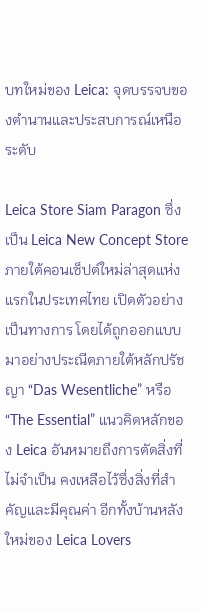บทใหม่ของ Leica: จุดบรรจบของตำนานและประสบการณ์เหนือระดับ

Leica Store Siam Paragon ซึ่งเป็น Leica New Concept Store ภายใต้คอนเซ็ปต์ใหม่ล่าสุดแห่งแรกในประเทศไทย เปิดตัวอย่างเป็นทางการ โดยได้ถูกออกแบบมาอย่างประณีตภายใต้หลักปรัชญา “Das Wesentliche” หรือ “The Essential” แนวคิดหลักของ Leica อันหมายถึงการตัดสิ่งที่ไม่จำเป็น คงเหลือไว้ซึ่งสิ่งที่สำคัญและมีคุณค่า อีกทั้งบ้านหลังใหม่ของ Leica Lovers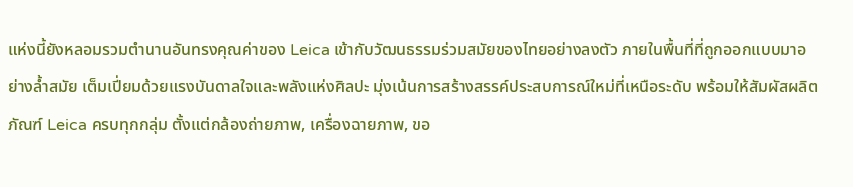แห่งนี้ยังหลอมรวมตำนานอันทรงคุณค่าของ Leica เข้ากับวัฒนธรรมร่วมสมัยของไทยอย่างลงตัว ภายในพื้นที่ที่ถูกออกแบบมาอย่างล้ำสมัย เต็มเปี่ยมด้วยแรงบันดาลใจและพลังแห่งศิลปะ มุ่งเน้นการสร้างสรรค์ประสบการณ์ใหม่ที่เหนือระดับ พร้อมให้สัมผัสผลิตภัณฑ์ Leica ครบทุกกลุ่ม ตั้งแต่กล้องถ่ายภาพ, เครื่องฉายภาพ, ขอ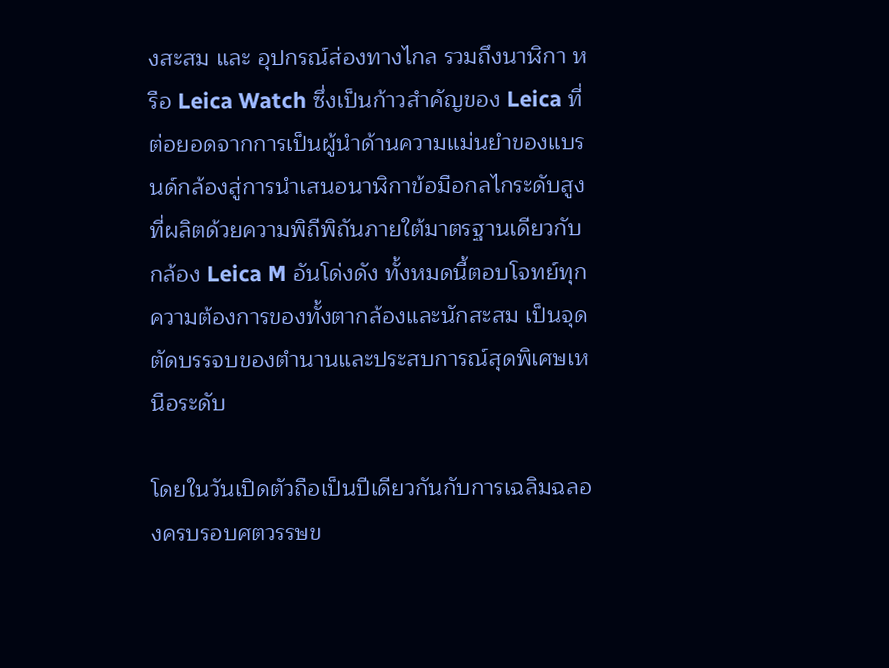งสะสม และ อุปกรณ์ส่องทางไกล รวมถึงนาฬิกา หรือ Leica Watch ซึ่งเป็นก้าวสำคัญของ Leica ที่ต่อยอดจากการเป็นผู้นำด้านความแม่นยำของแบรนด์กล้องสู่การนำเสนอนาฬิกาข้อมือกลไกระดับสูงที่ผลิตด้วยความพิถีพิถันภายใต้มาตรฐานเดียวกับกล้อง Leica M อันโด่งดัง ทั้งหมดนี้ตอบโจทย์ทุกความต้องการของทั้งตากล้องและนักสะสม เป็นจุดตัดบรรจบของตำนานและประสบการณ์สุดพิเศษเหนือระดับ

โดยในวันเปิดตัวถือเป็นปีเดียวกันกับการเฉลิมฉลองครบรอบศตวรรษข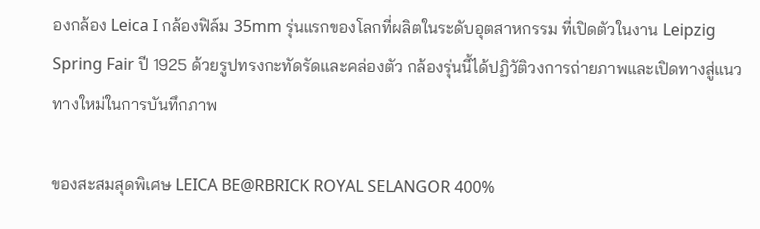องกล้อง Leica I กล้องฟิล์ม 35mm รุ่นแรกของโลกที่ผลิตในระดับอุตสาหกรรม ที่เปิดตัวในงาน Leipzig Spring Fair ปี 1925 ด้วยรูปทรงกะทัดรัดและคล่องตัว กล้องรุ่นนี้ได้ปฏิวัติวงการถ่ายภาพและเปิดทางสู่แนวทางใหม่ในการบันทึกภาพ

ของสะสมสุดพิเศษ LEICA BE@RBRICK ROYAL SELANGOR 400%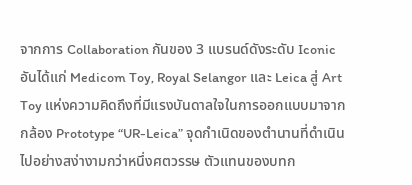จากการ Collaboration กันของ 3 แบรนด์ดังระดับ Iconic อันได้แก่ Medicom Toy, Royal Selangor และ Leica สู่ Art Toy แห่งความคิดถึงที่มีแรงบันดาลใจในการออกแบบมาจากกล้อง Prototype “UR-Leica” จุดกำเนิดของตำนานที่ดำเนินไปอย่างสง่างามกว่าหนึ่งศตวรรษ ตัวแทนของบทก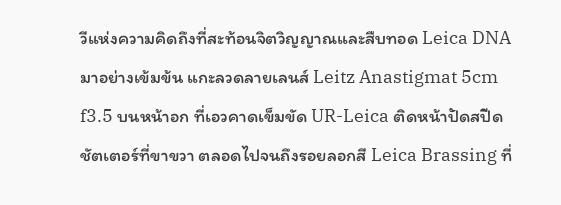วีแห่งความคิดถึงที่สะท้อนจิตวิญญาณและสืบทอด Leica DNA มาอย่างเข้มข้น แกะลวดลายเลนส์ Leitz Anastigmat 5cm f3.5 บนหน้าอก ที่เอวคาดเข็มขัด UR-Leica ติดหน้าปัดสปีดชัตเตอร์ที่ขาขวา ตลอดไปจนถึงรอยลอกสี Leica Brassing ที่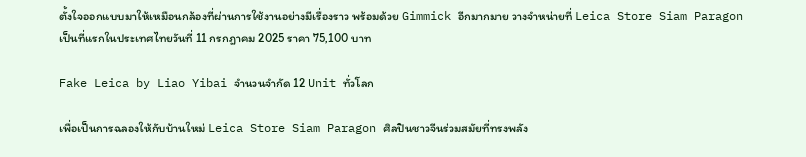ตั้งใจออกแบบมาให้เหมือนกล้องที่ผ่านการใช้งานอย่างมีเรื่องราว พร้อมด้วย Gimmick อีกมากมาย วางจำหน่ายที่ Leica Store Siam Paragon เป็นที่แรกในประเทศไทยวันที่ 11 กรกฎาคม 2025 ราคา 75,100 บาท

Fake Leica by Liao Yibai จำนวนจำกัด 12 Unit ทั่วโลก

เพื่อเป็นการฉลองให้กับบ้านใหม่ Leica Store Siam Paragon ศิลปินชาวจีนร่วมสมัยที่ทรงพลัง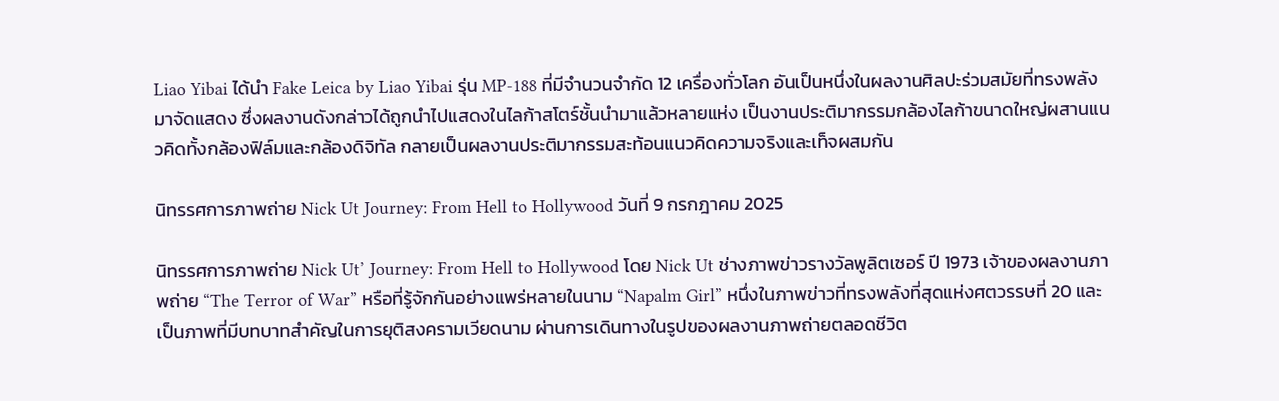Liao Yibai ได้นำ Fake Leica by Liao Yibai รุ่น MP-188 ที่มีจำนวนจำกัด 12 เครื่องทั่วโลก อันเป็นหนึ่งในผลงานศิลปะร่วมสมัยที่ทรงพลัง มาจัดแสดง ซึ่งผลงานดังกล่าวได้ถูกนำไปแสดงในไลก้าสโตร์ชั้นนำมาแล้วหลายแห่ง เป็นงานประติมากรรมกล้องไลก้าขนาดใหญ่ผสานแนวคิดทั้งกล้องฟิล์มและกล้องดิจิทัล กลายเป็นผลงานประติมากรรมสะท้อนแนวคิดความจริงและเท็จผสมกัน

นิทรรศการภาพถ่าย Nick Ut Journey: From Hell to Hollywood วันที่ 9 กรกฎาคม 2025

นิทรรศการภาพถ่าย Nick Ut’ Journey: From Hell to Hollywood โดย Nick Ut ช่างภาพข่าวรางวัลพูลิตเซอร์ ปี 1973 เจ้าของผลงานภาพถ่าย “The Terror of War” หรือที่รู้จักกันอย่างแพร่หลายในนาม “Napalm Girl” หนึ่งในภาพข่าวที่ทรงพลังที่สุดแห่งศตวรรษที่ 20 และเป็นภาพที่มีบทบาทสำคัญในการยุติสงครามเวียดนาม ผ่านการเดินทางในรูปของผลงานภาพถ่ายตลอดชีวิต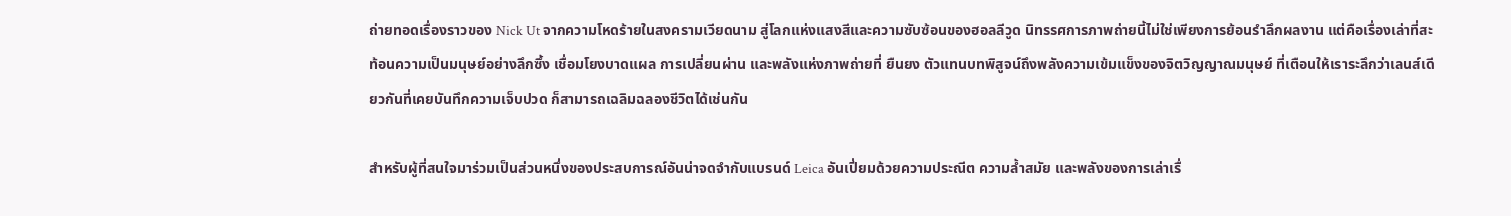ถ่ายทอดเรื่องราวของ Nick Ut จากความโหดร้ายในสงครามเวียดนาม สู่โลกแห่งแสงสีและความซับซ้อนของฮอลลีวูด นิทรรศการภาพถ่ายนี้ไม่ใช่เพียงการย้อนรำลึกผลงาน แต่คือเรื่องเล่าที่สะท้อนความเป็นมนุษย์อย่างลึกซึ้ง เชื่อมโยงบาดแผล การเปลี่ยนผ่าน และพลังแห่งภาพถ่ายที่ ยืนยง ตัวแทนบทพิสูจน์ถึงพลังความเข้มแข็งของจิตวิญญาณมนุษย์ ที่เตือนให้เราระลึกว่าเลนส์เดียวกันที่เคยบันทึกความเจ็บปวด ก็สามารถเฉลิมฉลองชีวิตได้เช่นกัน

สำหรับผู้ที่สนใจมาร่วมเป็นส่วนหนึ่งของประสบการณ์อันน่าจดจำกับแบรนด์ Leica อันเปี่ยมด้วยความประณีต ความล้ำสมัย และพลังของการเล่าเรื่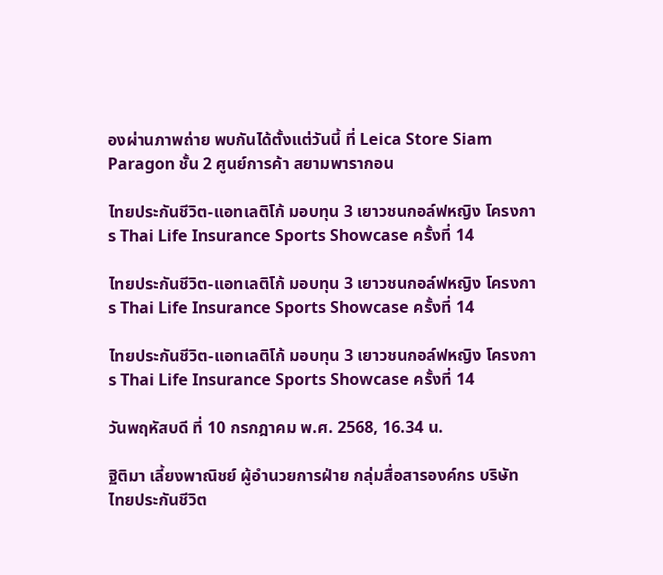องผ่านภาพถ่าย พบกันได้ตั้งแต่วันนี้ ที่ Leica Store Siam Paragon ชั้น 2 ศูนย์การค้า สยามพารากอน

ไทยประกันชีวิต-แอทเลติโก้ มอบทุน 3 เยาวชนกอล์ฟหญิง โครงการ Thai Life Insurance Sports Showcase ครั้งที่ 14

ไทยประกันชีวิต-แอทเลติโก้ มอบทุน 3 เยาวชนกอล์ฟหญิง โครงการ Thai Life Insurance Sports Showcase ครั้งที่ 14

ไทยประกันชีวิต-แอทเลติโก้ มอบทุน 3 เยาวชนกอล์ฟหญิง โครงการ Thai Life Insurance Sports Showcase ครั้งที่ 14

วันพฤหัสบดี ที่ 10 กรกฎาคม พ.ศ. 2568, 16.34 น.

ฐิติมา เลี้ยงพาณิชย์ ผู้อำนวยการฝ่าย กลุ่มสื่อสารองค์กร บริษัท ไทยประกันชีวิต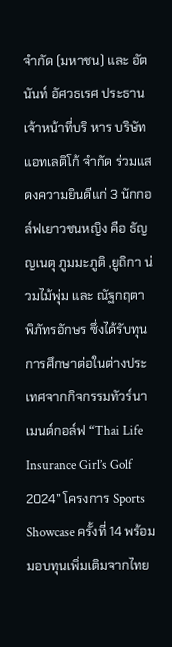จำกัด (มหาชน) และ อัตนันท์ อัศวธเรศ ประธานเจ้าหน้าที่บริ หาร บริษัท แอทเลติโก้ จำกัด ร่วมแสดงความยินดีแก่ 3 นักกอล์ฟเยาวชนหญิง คือ ธัญญเนตุ ภูมมะภูติ ,ยูถิกา น่วมไม้พุ่ม และ ณัฐกฤตา พิภัทรอักษร ซึ่งได้รับทุนการศึกษาต่อในต่างประเทศจากกิจกรรมทัวร์นาเมนต์กอล์ฟ “Thai Life Insurance Girl’s Golf 2024” โครงการ Sports Showcase ครั้งที่ 14 พร้อมมอบทุนเพิ่มเติมจากไทย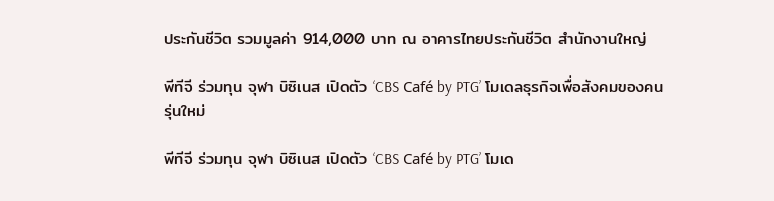ประกันชีวิต รวมมูลค่า 914,000 บาท ณ อาคารไทยประกันชีวิต สำนักงานใหญ่

พีทีจี ร่วมทุน จุฬา บิซิเนส เปิดตัว ‘CBS Café by PTG’ โมเดลธุรกิจเพื่อสังคมของคนรุ่นใหม่

พีทีจี ร่วมทุน จุฬา บิซิเนส เปิดตัว ‘CBS Café by PTG’ โมเด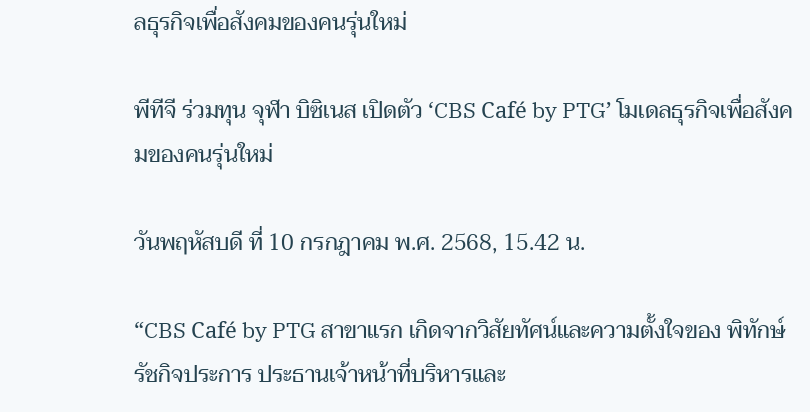ลธุรกิจเพื่อสังคมของคนรุ่นใหม่

พีทีจี ร่วมทุน จุฬา บิซิเนส เปิดตัว ‘CBS Café by PTG’ โมเดลธุรกิจเพื่อสังคมของคนรุ่นใหม่

วันพฤหัสบดี ที่ 10 กรกฎาคม พ.ศ. 2568, 15.42 น.

“CBS Café by PTG สาขาแรก เกิดจากวิสัยทัศน์และความตั้งใจของ พิทักษ์ รัชกิจประการ ประธานเจ้าหน้าที่บริหารและ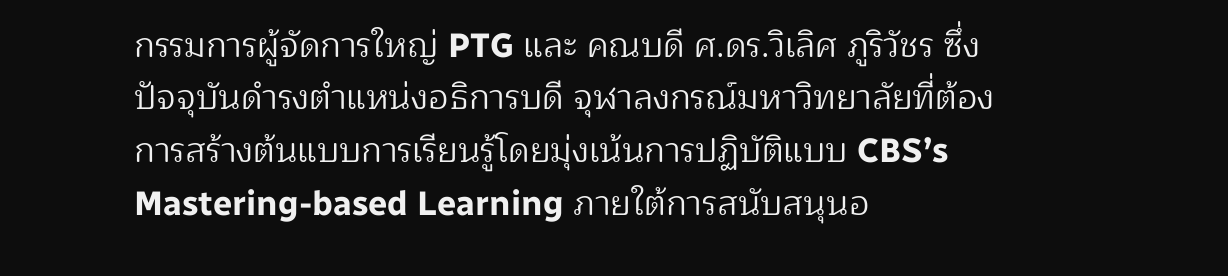กรรมการผู้จัดการใหญ่ PTG และ คณบดี ศ.ดร.วิเลิศ ภูริวัชร ซึ่งปัจจุบันดำรงตำแหน่งอธิการบดี จุฬาลงกรณ์มหาวิทยาลัยที่ต้องการสร้างต้นแบบการเรียนรู้โดยมุ่งเน้นการปฏิบัติแบบ CBS’s Mastering-based Learning ภายใต้การสนับสนุนอ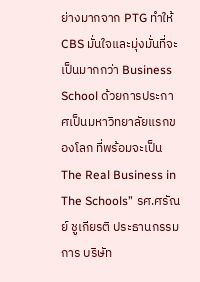ย่างมากจาก PTG ทำให้ CBS มั่นใจและมุ่งมั่นที่จะเป็นมากกว่า Business School ด้วยการประกาศเป็นมหาวิทยาลัยแรกของโลก ที่พร้อมจะเป็น The Real Business in The Schools” รศ.ศรัณย์ ชูเกียรติ ประธานกรรมการ บริษัท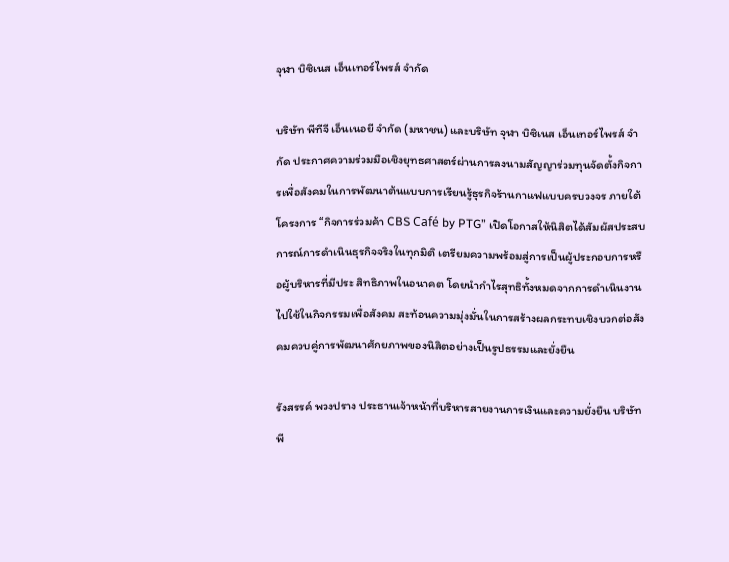จุฬา บิซิเนส เอ็นเทอร์ไพรส์ จำกัด

บริษัท พีทีจี เอ็นเนอยี จำกัด (มหาชน) และบริษัท จุฬา บิซิเนส เอ็นเทอร์ไพรส์ จำกัด ประกาศความร่วมมือเชิงยุทธศาสตร์ผ่านการลงนามสัญญาร่วมทุนจัดตั้งกิจการเพื่อสังคมในการพัฒนาต้นแบบการเรียนรู้ธุรกิจร้านกาแฟแบบครบวงจร ภายใต้โครงการ “กิจการร่วมค้า CBS Café by PTG” เปิดโอกาสให้นิสิตได้สัมผัสประสบการณ์การดำเนินธุรกิจจริงในทุกมิติ เตรียมความพร้อมสู่การเป็นผู้ประกอบการหรือผู้บริหารที่มีประ สิทธิภาพในอนาคต โดยนำกำไรสุทธิทั้งหมดจากการดำเนินงานไปใช้ในกิจกรรมเพื่อสังคม สะท้อนความมุ่งมั่นในการสร้างผลกระทบเชิงบวกต่อสังคมควบคู่การพัฒนาศักยภาพของนิสิตอย่างเป็นรูปธรรมและยั่งยืน

รังสรรค์ พวงปราง ประธานเจ้าหน้าที่บริหารสายงานการเงินและความยั่งยืน บริษัท พี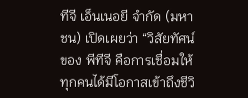ทีจี เอ็นเนอยี จำกัด (มหาชน) เปิดเผยว่า “วิสัยทัศน์ของ พีทีจี คือการเชื่อมให้ทุกคนได้มีโอกาสเข้าถึงชีวิ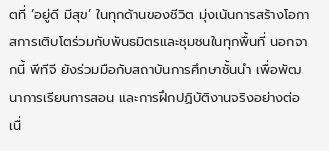ตที่ ‘อยู่ดี มีสุข’ ในทุกด้านของชีวิต มุ่งเน้นการสร้างโอกาสการเติบโตร่วมกับพันธมิตรและชุมชนในทุกพื้นที่ นอกจากนี้ พีทีจี ยังร่วมมือกับสถาบันการศึกษาชั้นนำ เพื่อพัฒนาการเรียนการสอน และการฝึกปฏิบัติงานจริงอย่างต่อเนื่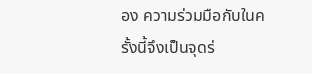อง ความร่วมมือกับในครั้งนี้จึงเป็นจุดร่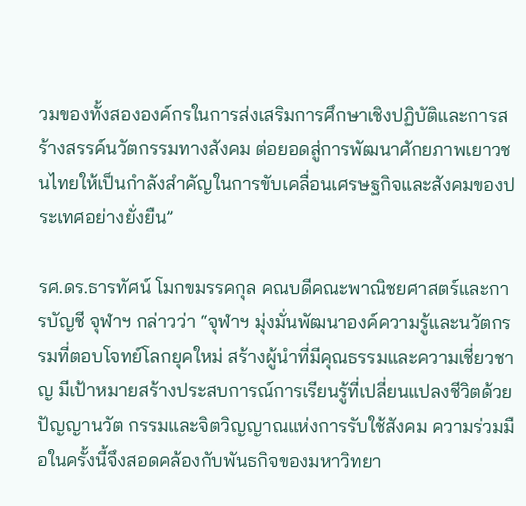วมของทั้งสององค์กรในการส่งเสริมการศึกษาเชิงปฏิบัติและการสร้างสรรค์นวัตกรรมทางสังคม ต่อยอดสู่การพัฒนาศักยภาพเยาวชนไทยให้เป็นกำลังสำคัญในการขับเคลื่อนเศรษฐกิจและสังคมของประเทศอย่างยั่งยืน”

รศ.ดร.ธารทัศน์ โมกขมรรคกุล คณบดีคณะพาณิชยศาสตร์และการบัญชี จุฬาฯ กล่าวว่า “จุฬาฯ มุ่งมั่นพัฒนาองค์ความรู้และนวัตกรรมที่ตอบโจทย์โลกยุคใหม่ สร้างผู้นำที่มีคุณธรรมและความเชี่ยวชาญ มีเป้าหมายสร้างประสบการณ์การเรียนรู้ที่เปลี่ยนแปลงชีวิตด้วยปัญญานวัต กรรมและจิตวิญญาณแห่งการรับใช้สังคม ความร่วมมือในครั้งนี้จึงสอดคล้องกับพันธกิจของมหาวิทยา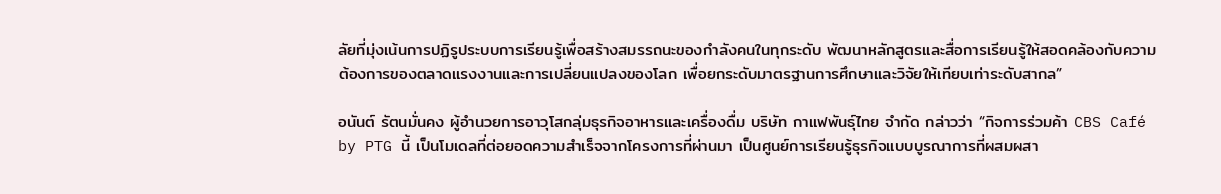ลัยที่มุ่งเน้นการปฏิรูประบบการเรียนรู้เพื่อสร้างสมรรถนะของกำลังคนในทุกระดับ พัฒนาหลักสูตรและสื่อการเรียนรู้ให้สอดคล้องกับความต้องการของตลาดแรงงานและการเปลี่ยนแปลงของโลก เพื่อยกระดับมาตรฐานการศึกษาและวิจัยให้เทียบเท่าระดับสากล”

อนันต์ รัตนมั่นคง ผู้อำนวยการอาวุโสกลุ่มธุรกิจอาหารและเครื่องดื่ม บริษัท กาแฟพันธุ์ไทย จำกัด กล่าวว่า “กิจการร่วมค้า CBS Café by PTG นี้ เป็นโมเดลที่ต่อยอดความสำเร็จจากโครงการที่ผ่านมา เป็นศูนย์การเรียนรู้ธุรกิจแบบบูรณาการที่ผสมผสา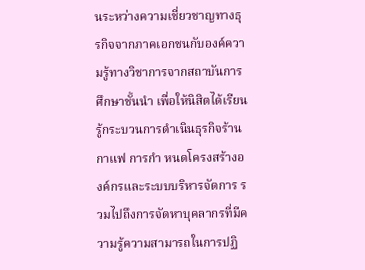นระหว่างความเชี่ยวชาญทางธุรกิจจากภาคเอกชนกับองค์ความรู้ทางวิชาการจากสถาบันการศึกษาชั้นนำ เพื่อให้นิสิตได้เรียนรู้กระบวนการดำเนินธุรกิจร้านกาแฟ การกำ หนดโครงสร้างองค์กรและระบบบริหารจัดการ รวมไปถึงการจัดหาบุคลากรที่มีความรู้ความสามารถในการปฏิ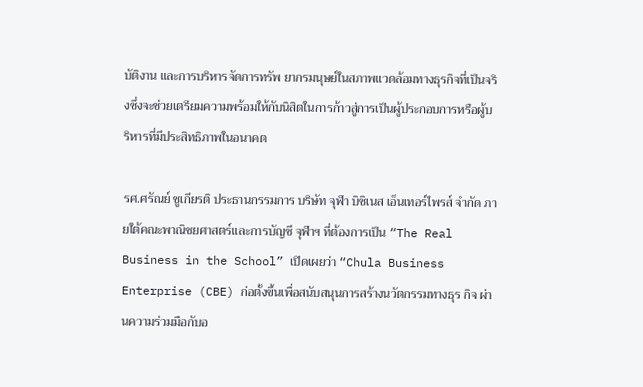บัติงาน และการบริหารจัดการทรัพ ยากรมนุษย์ในสภาพแวดล้อมทางธุรกิจที่เป็นจริงซึ่งจะช่วยเตรียมความพร้อมให้กับนิสิตในการก้าวสู่การเป็นผู้ประกอบการหรือผู้บริหารที่มีประสิทธิภาพในอนาคต

รศ.ศรัณย์ ชูเกียรติ ประธานกรรมการ บริษัท จุฬา บิซิเนส เอ็นเทอร์ไพรส์ จำกัด ภายใต้คณะพาณิชยศาสตร์และการบัญชี จุฬาฯ ที่ต้องการเป็น “The Real Business in the School” เปิดเผยว่า “Chula Business Enterprise (CBE) ก่อตั้งขึ้นเพื่อสนับสนุนการสร้างนวัตกรรมทางธุร กิจ ผ่านความร่วมมือกับอ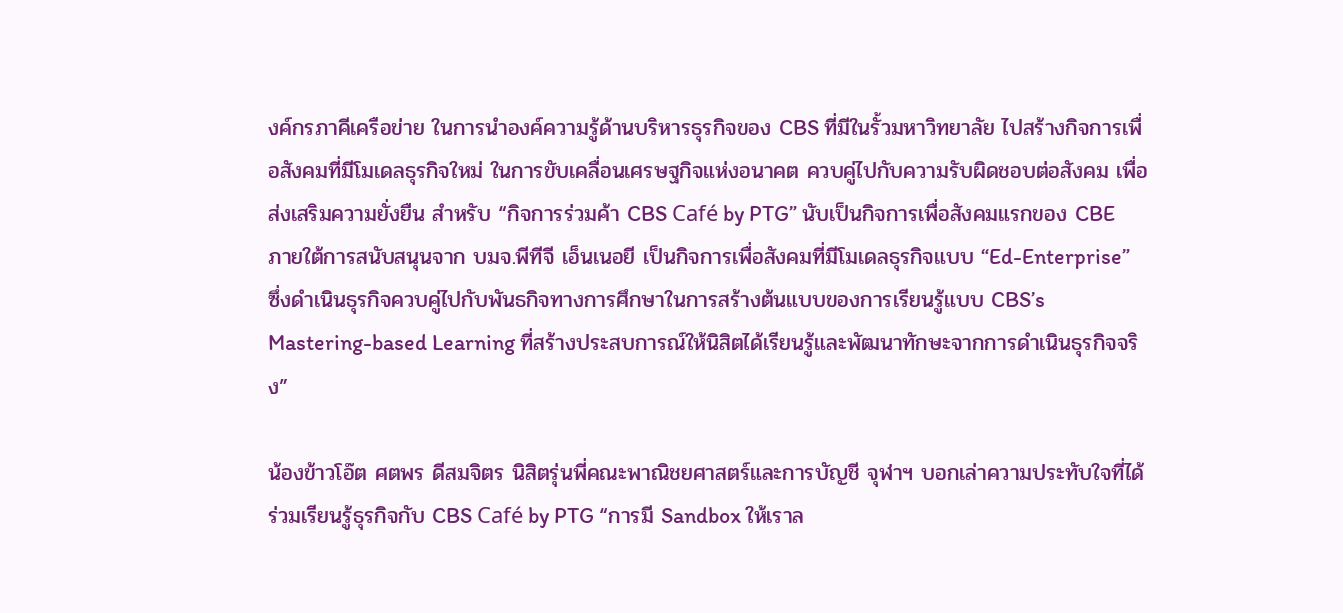งค์กรภาคีเครือข่าย ในการนำองค์ความรู้ด้านบริหารธุรกิจของ CBS ที่มีในรั้วมหาวิทยาลัย ไปสร้างกิจการเพื่อสังคมที่มีโมเดลธุรกิจใหม่ ในการขับเคลื่อนเศรษฐกิจแห่งอนาคต ควบคู่ไปกับความรับผิดชอบต่อสังคม เพื่อส่งเสริมความยั่งยืน สำหรับ “กิจการร่วมค้า CBS Café by PTG” นับเป็นกิจการเพื่อสังคมแรกของ CBE ภายใต้การสนับสนุนจาก บมจ.พีทีจี เอ็นเนอยี เป็นกิจการเพื่อสังคมที่มีโมเดลธุรกิจแบบ “Ed-Enterprise” ซึ่งดำเนินธุรกิจควบคู่ไปกับพันธกิจทางการศึกษาในการสร้างต้นแบบของการเรียนรู้แบบ CBS’s Mastering-based Learning ที่สร้างประสบการณ์ให้นิสิตได้เรียนรู้และพัฒนาทักษะจากการดำเนินธุรกิจจริง”

น้องข้าวโอ๊ต ศตพร ดีสมจิตร นิสิตรุ่นพี่คณะพาณิชยศาสตร์และการบัญชี จุฬาฯ บอกเล่าความประทับใจที่ได้ร่วมเรียนรู้ธุรกิจกับ CBS Café by PTG “การมี Sandbox ให้เราล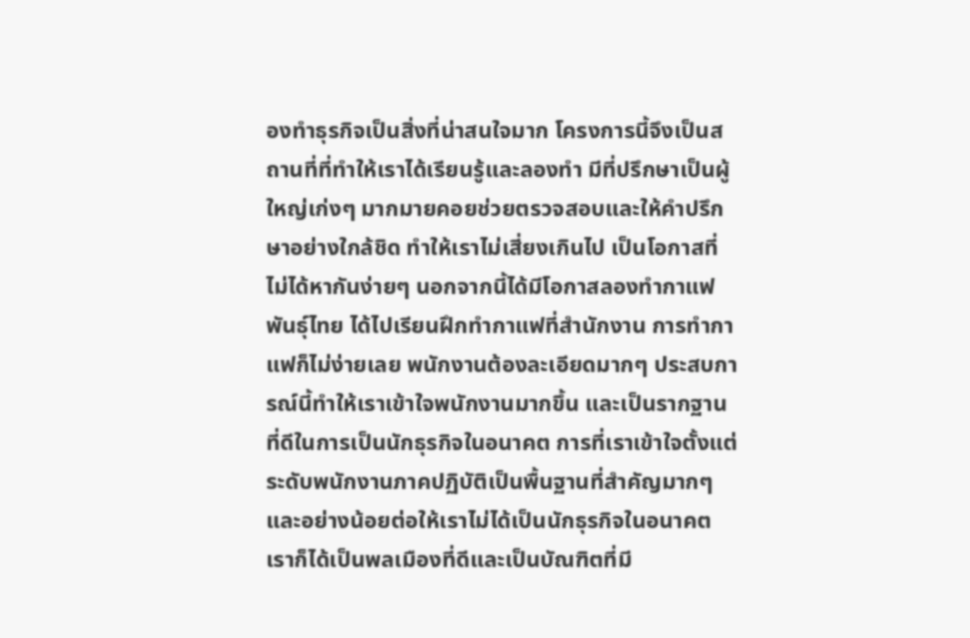องทำธุรกิจเป็นสิ่งที่น่าสนใจมาก โครงการนี้จึงเป็นสถานที่ที่ทำให้เราได้เรียนรู้และลองทำ มีที่ปรึกษาเป็นผู้ใหญ่เก่งๆ มากมายคอยช่วยตรวจสอบและให้คำปรึกษาอย่างใกล้ชิด ทำให้เราไม่เสี่ยงเกินไป เป็นโอกาสที่ไม่ได้หากันง่ายๆ นอกจากนี้ได้มีโอกาสลองทำกาแฟพันธุ์ไทย ได้ไปเรียนฝึกทำกาแฟที่สำนักงาน การทำกาแฟก็ไม่ง่ายเลย พนักงานต้องละเอียดมากๆ ประสบการณ์นี้ทำให้เราเข้าใจพนักงานมากขึ้น และเป็นรากฐานที่ดีในการเป็นนักธุรกิจในอนาคต การที่เราเข้าใจตั้งแต่ระดับพนักงานภาคปฏิบัติเป็นพื้นฐานที่สำคัญมากๆ และอย่างน้อยต่อให้เราไม่ได้เป็นนักธุรกิจในอนาคต เราก็ได้เป็นพลเมืองที่ดีและเป็นบัณฑิตที่มี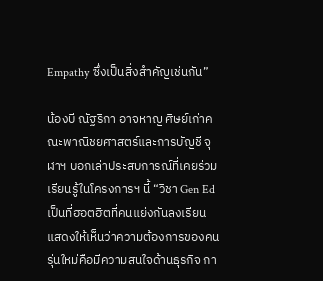Empathy ซึ่งเป็นสิ่งสำคัญเช่นกัน”

น้องบี ณัฐริกา อาจหาญ ศิษย์เก่าคณะพาณิชยศาสตร์และการบัญชี จุฬาฯ บอกเล่าประสบการณ์ที่เคยร่วมเรียนรู้ในโครงการฯ นี้ “วิชา Gen Ed เป็นที่ฮอตฮิตที่คนแย่งกันลงเรียน แสดงให้เห็นว่าความต้องการของคนรุ่นใหม่คือมีความสนใจด้านธุรกิจ กา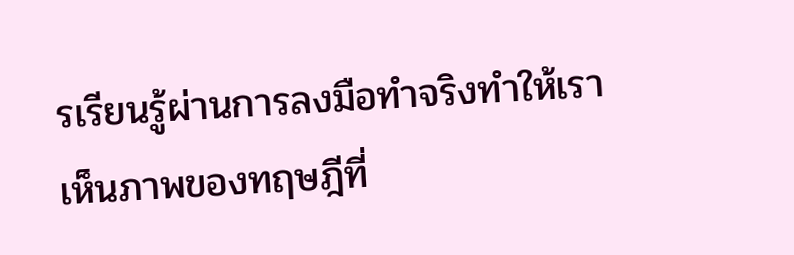รเรียนรู้ผ่านการลงมือทำจริงทำให้เราเห็นภาพของทฤษฎีที่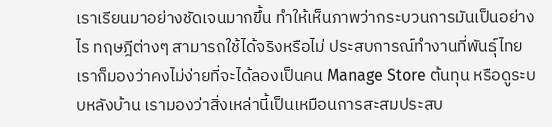เราเรียนมาอย่างชัดเจนมากขึ้น ทำให้เห็นภาพว่ากระบวนการมันเป็นอย่างไร ทฤษฎีต่างๆ สามารถใช้ได้จริงหรือไม่ ประสบการณ์ทำงานที่พันธุ์ไทยเราก็มองว่าคงไม่ง่ายที่จะได้ลองเป็นคน Manage Store ต้นทุน หรือดูระบบหลังบ้าน เรามองว่าสิ่งเหล่านี้เป็นเหมือนการสะสมประสบ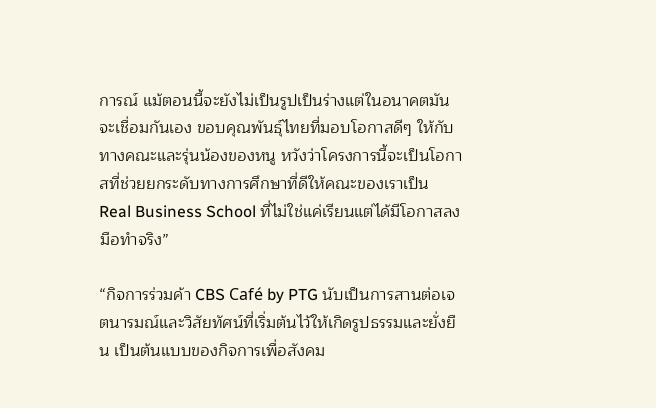การณ์ แม้ตอนนี้จะยังไม่เป็นรูปเป็นร่างแต่ในอนาคตมันจะเชื่อมกันเอง ขอบคุณพันธุ์ไทยที่มอบโอกาสดีๆ ให้กับทางคณะและรุ่นน้องของหนู หวังว่าโครงการนี้จะเป็นโอกาสที่ช่วยยกระดับทางการศึกษาที่ดีให้คณะของเราเป็น Real Business School ที่ไม่ใช่แค่เรียนแต่ได้มีโอกาสลงมือทำจริง”

“กิจการร่วมค้า CBS Café by PTG นับเป็นการสานต่อเจตนารมณ์และวิสัยทัศน์ที่เริ่มต้นไว้ให้เกิดรูปธรรมและยั่งยืน เป็นต้นแบบของกิจการเพื่อสังคม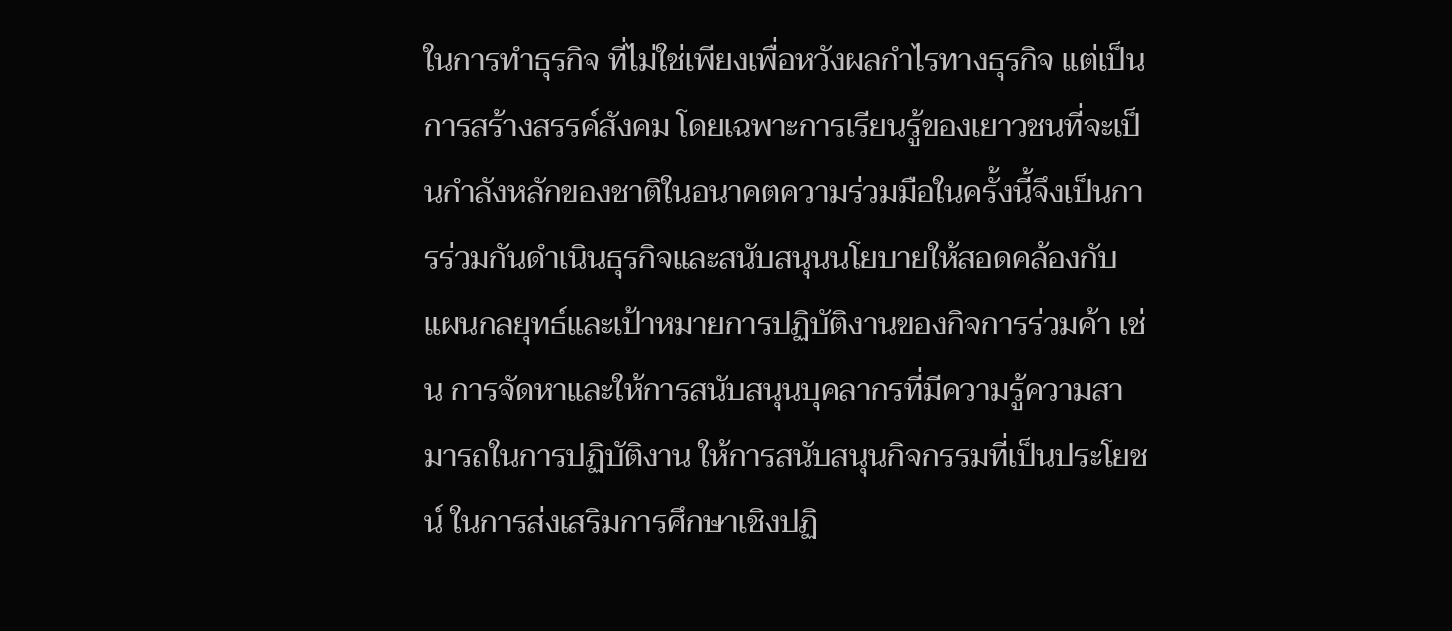ในการทำธุรกิจ ที่ไม่ใช่เพียงเพื่อหวังผลกำไรทางธุรกิจ แต่เป็นการสร้างสรรค์สังคม โดยเฉพาะการเรียนรู้ของเยาวชนที่จะเป็นกำลังหลักของชาติในอนาคตความร่วมมือในครั้งนี้จึงเป็นการร่วมกันดำเนินธุรกิจและสนับสนุนนโยบายให้สอดคล้องกับแผนกลยุทธ์และเป้าหมายการปฏิบัติงานของกิจการร่วมค้า เช่น การจัดหาและให้การสนับสนุนบุคลากรที่มีความรู้ความสามารถในการปฏิบัติงาน ให้การสนับสนุนกิจกรรมที่เป็นประโยชน์ ในการส่งเสริมการศึกษาเชิงปฏิ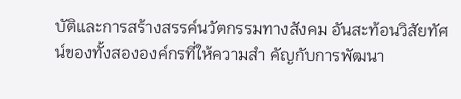บัติและการสร้างสรรค์นวัตกรรมทางสังคม อันสะท้อนวิสัยทัศน์ของทั้งสององค์กรที่ให้ความสำ คัญกับการพัฒนา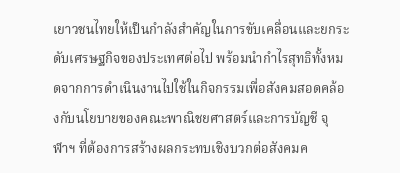เยาวชนไทยให้เป็นกำลังสำคัญในการขับเคลื่อนและยกระดับเศรษฐกิจของประเทศต่อไป พร้อมนำกำไรสุทธิทั้งหมดจากการดำเนินงานไปใช้ในกิจกรรมเพื่อสังคมสอดคล้องกับนโยบายของคณะพาณิชยศาสตร์และการบัญชี จุฬาฯ ที่ต้องการสร้างผลกระทบเชิงบวกต่อสังคมค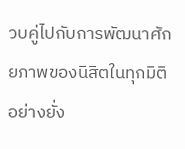วบคู่ไปกับการพัฒนาศักยภาพของนิสิตในทุกมิติอย่างยั่ง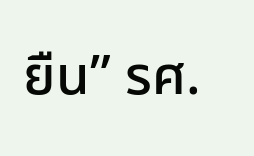ยืน” รศ.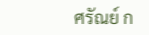ศรัณย์ ก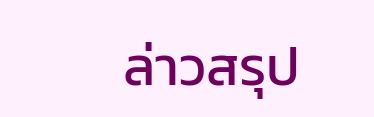ล่าวสรุป